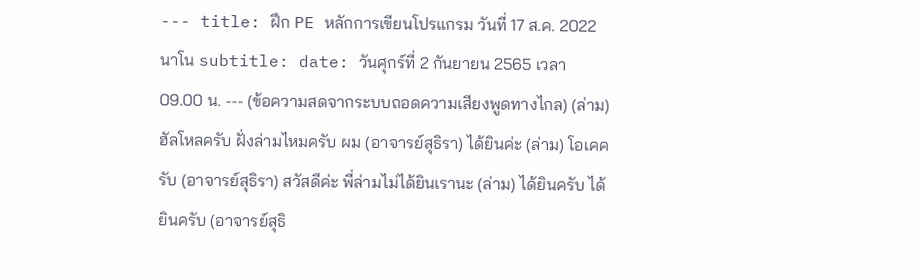--- title: ฝึก PE หลักการเขียนโปรแกรม วันที่ 17 ส.ค. 2022 นาโน subtitle: date: วันศุกร์ที่ 2 กันยายน 2565 เวลา 09.00 น. --- (ข้อความสดจากระบบถอดความเสียงพูดทางไกล) (ล่าม) ฮัลโหลครับ ฝั่งล่ามไหมครับ ผม (อาจารย์สุธิรา) ได้ยินค่ะ (ล่าม) โอเคครับ (อาจารย์สุธิรา) สวัสดีค่ะ พี่ล่ามไม่ได้ยินเรานะ (ล่าม) ได้ยินครับ ได้ยินครับ (อาจารย์สุธิ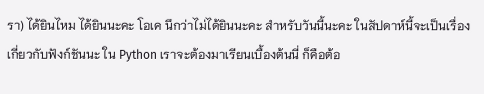รา) ได้ยินไหม ได้ยินนะคะ โอเค นึกว่าไม่ได้ยินนะคะ สำหรับวันนี้นะคะ ในสัปดาห์นี้จะเป็นเรื่องเกี่ยวกับฟังก์ชันนะ ใน Python เราจะต้องมาเรียนเบื้องต้นนี่ ก็คือต้อ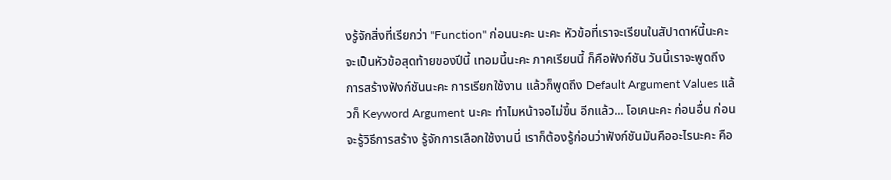งรู้จักสิ่งที่เรียกว่า "Function" ก่อนนะคะ นะคะ หัวข้อที่เราจะเรียนในสัปาดาห์นี้นะคะ จะเป็นหัวข้อสุดท้ายของปีนี้ เทอมนี้นะคะ ภาคเรียนนี้ ก็คือฟังก์ชัน วันนี้เราจะพูดถึงการสร้างฟังก์ชันนะคะ การเรียกใช้งาน แล้วก็พูดถึง Default Argument Values แล้วก็ Keyword Argument นะคะ ทำไมหน้าจอไม่ขึ้น อีกแล้ว... โอเคนะคะ ก่อนอื่น ก่อนจะรู้วิธีการสร้าง รู้จักการเลือกใช้งานนี่ เราก็ต้องรู้ก่อนว่าฟังก์ชันมันคืออะไรนะคะ คือ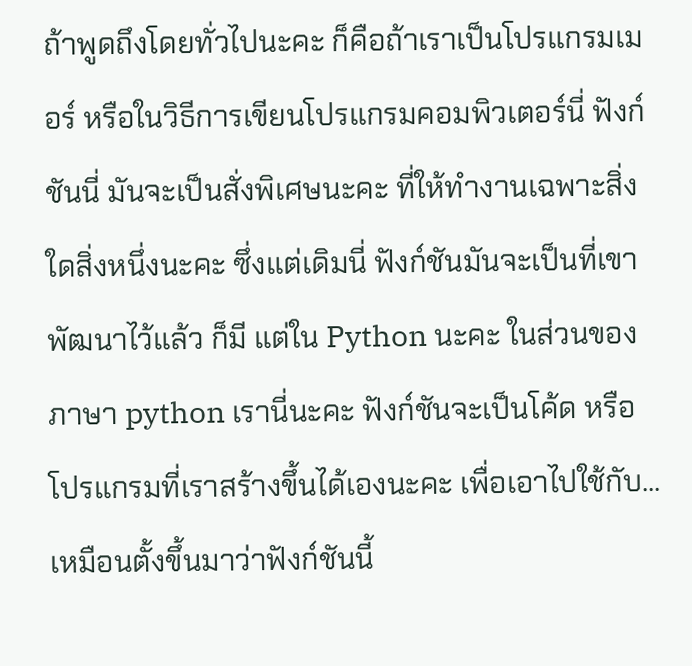ถ้าพูดถึงโดยทั่วไปนะคะ ก็คือถ้าเราเป็นโปรแกรมเมอร์ หรือในวิธีการเขียนโปรแกรมคอมพิวเตอร์นี่ ฟังก์ชันนี่ มันจะเป็นสั่งพิเศษนะคะ ที่ให้ทำงานเฉพาะสิ่งใดสิ่งหนึ่งนะคะ ซึ่งแต่เดิมนี่ ฟังก์ชันมันจะเป็นที่เขาพัฒนาไว้แล้ว ก็มี แต่ใน Python นะคะ ในส่วนของภาษา python เรานี่นะคะ ฟังก์ชันจะเป็นโค้ด หรือโปรแกรมที่เราสร้างขึ้นได้เองนะคะ เพื่อเอาไปใช้กับ... เหมือนตั้งขึ้นมาว่าฟังก์ชันนี้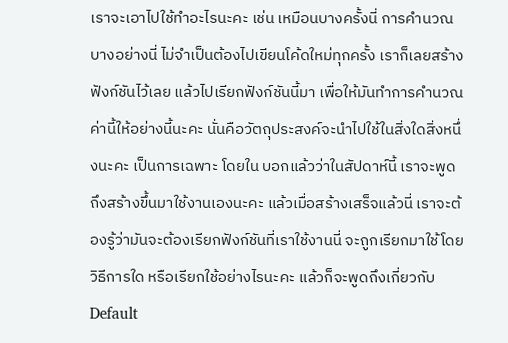เราจะเอาไปใช้ทำอะไรนะคะ เช่น เหมือนบางครั้งนี่ การคำนวณบางอย่างนี่ ไม่จำเป็นต้องไปเขียนโค้ดใหม่ทุกครั้ง เราก็เลยสร้างฟังก์ชันไว้เลย แล้วไปเรียกฟังก์ชันนี้มา เพื่อให้มันทำการคำนวณค่านี้ให้อย่างนี้นะคะ นั่นคือวัตถุประสงค์จะนำไปใช้ในสิ่งใดสิ่งหนึ่งนะคะ เป็นการเฉพาะ โดยใน บอกแล้วว่าในสัปดาห์นี้ เราจะพูดถึงสร้างขึ้นมาใช้งานเองนะคะ แล้วเมื่อสร้างเสร็จแล้วนี่ เราจะต้องรู้ว่ามันจะต้องเรียกฟังก์ชันที่เราใช้งานนี่ จะถูกเรียกมาใช้โดยวิธีการใด หรือเรียกใช้อย่างไรนะคะ แล้วก็จะพูดถึงเกี่ยวกับ Default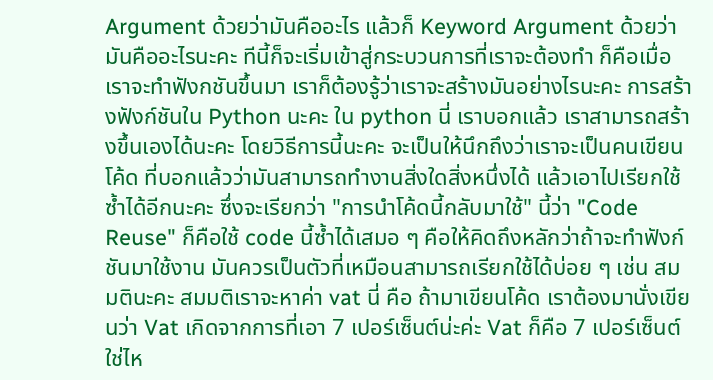Argument ด้วยว่ามันคืออะไร แล้วก็ Keyword Argument ด้วยว่ามันคืออะไรนะคะ ทีนี้ก็จะเริ่มเข้าสู่กระบวนการที่เราจะต้องทำ ก็คือเมื่อเราจะทำฟังกชันขึ้นมา เราก็ต้องรู้ว่าเราจะสร้างมันอย่างไรนะคะ การสร้างฟังก์ชันใน Python นะคะ ใน python นี่ เราบอกแล้ว เราสามารถสร้างขึ้นเองได้นะคะ โดยวิธีการนี้นะคะ จะเป็นให้นึกถึงว่าเราจะเป็นคนเขียนโค้ด ที่บอกแล้วว่ามันสามารถทำงานสิ่งใดสิ่งหนึ่งได้ แล้วเอาไปเรียกใช้ซ้ำได้อีกนะคะ ซึ่งจะเรียกว่า "การนำโค้ดนี้กลับมาใช้" นี้ว่า "Code Reuse" ก็คือใช้ code นี้ซ้ำได้เสมอ ๆ คือให้คิดถึงหลักว่าถ้าจะทำฟังก์ชันมาใช้งาน มันควรเป็นตัวที่เหมือนสามารถเรียกใช้ได้บ่อย ๆ เช่น สมมตินะคะ สมมติเราจะหาค่า vat นี่ คือ ถ้ามาเขียนโค้ด เราต้องมานั่งเขียนว่า Vat เกิดจากการที่เอา 7 เปอร์เซ็นต์น่ะค่ะ Vat ก็คือ 7 เปอร์เซ็นต์ใช่ไห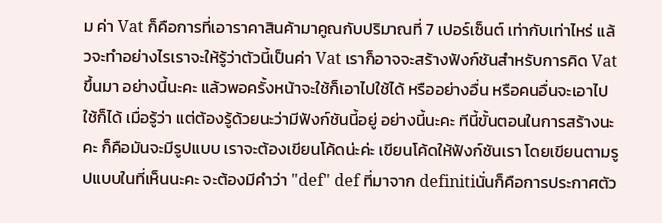ม ค่า Vat ก็คือการที่เอาราคาสินค้ามาคูณกับปริมาณที่ 7 เปอร์เซ็นต์ เท่ากับเท่าไหร่ แล้วจะทำอย่างไรเราจะให้รู้ว่าตัวนี้เป็นค่า Vat เราก็อาจจะสร้างฟังก์ชันสำหรับการคิด Vat ขึ้นมา อย่างนี้นะคะ แล้วพอครั้งหน้าจะใช้ก็เอาไปใช้ได้ หรืออย่างอื่น หรือคนอื่นจะเอาไปใช้ก็ได้ เมื่อรู้ว่า แต่ต้องรู้ด้วยนะว่ามีฟังก์ชันนี้อยู่ อย่างนี้นะคะ ทีนี้ขั้นตอนในการสร้างนะคะ ก็คือมันจะมีรูปแบบ เราจะต้องเขียนโค้ดน่ะค่ะ เขียนโค้ดให้ฟังก์ชันเรา โดยเขียนตามรูปแบบในที่เห็นนะคะ จะต้องมีคำว่า "def" def ที่มาจาก definitiนั่นก็คือการประกาศตัว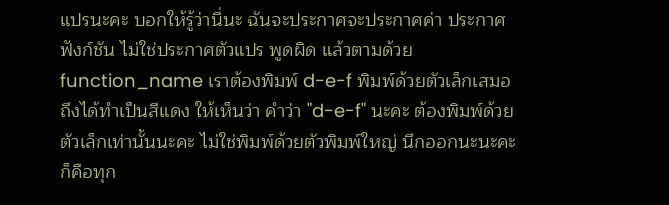แปรนะคะ บอกให้รู้ว่านี่นะ ฉันจะประกาศจะประกาศค่า ประกาศฟังก์ชัน ไม่ใช่ประกาศตัวแปร พูดผิด แล้วตามด้วย function_name เราต้องพิมพ์ d-e-f พิมพ์ด้วยตัวเล็กเสมอ ถึงได้ทำเป็นสีแดง ให้เห็นว่า คำว่า "d-e-f" นะคะ ต้องพิมพ์ด้วยตัวเล็กเท่านั้นนะคะ ไม่ใช่พิมพ์ด้วยตัวพิมพ์ใหญ่ นึกออกนะนะคะ ก็คือทุก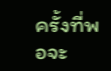ครั้งที่พอจะ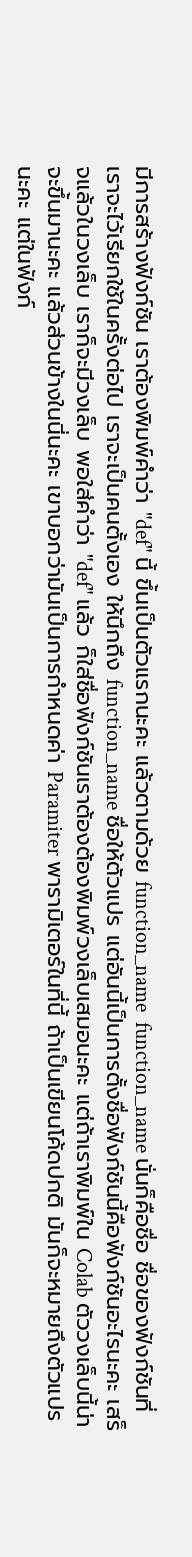มีการสร้างฟังก์ชัน เราต้องพิมพ์คำว่า "def" นี้ ขึ้นเป็นตัวแรกนะคะ แล้วตามด้วย function_name  function_name นั่นก็คือชื่อ ชื่อของฟังก์ชันที่เราจะไว้เรียกใช้ในครั้งต่อไป เราจะเป็นคนตั้งเอง ให้นึกถึง function_name ชื่อให้ตัวแปร แต่อันนี้เป็นการตั้งชื่อฟังก์ชันนี้คือฟังก์ชันอะไรนะคะ เสร็จแล้วในวงเล็บ เราก็จะมีวงเล็บ พอใส่คำว่า "def" แล้ว ก็ใส่ชื่อฟังก์ชันเราต้องต้องพิมพ์วงเล็บเสมอนะคะ แต่ถ้าเราพิมพ์ใน Colab ตัววงเล็บนี้น่าจะขึ้นมานะคะ แล้วส่วนข้างในนี่นะคะ เขาบอกว่ามันเป็นการกำหนดค่า Paramiter พารามิเตอร์ในที่นี้ ถ้าเป็นเขียนโค้ดปกติ มันก็จะหมายถึงตัวแปรนะคะ แต่ในฟังก์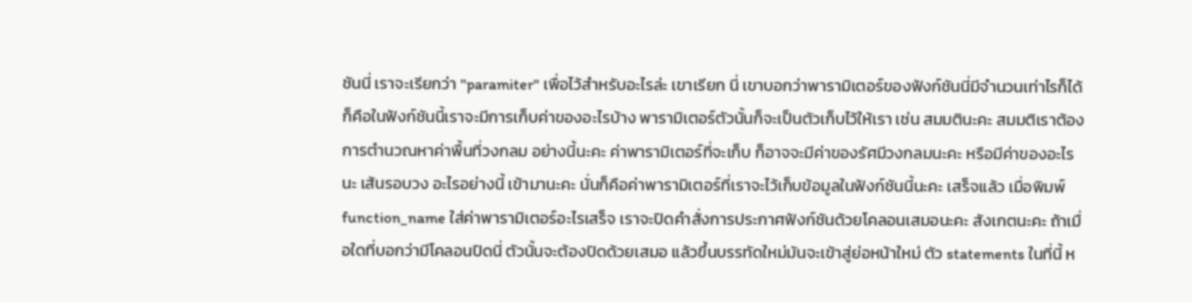ชันนี่ เราจะเรียกว่า "paramiter" เพื่อไว้สำหรับอะไรล่ะ เขาเรียก นี่ เขาบอกว่าพารามิเตอร์ของฟังก์ชันนี่มีจำนวนเท่าไรก็ได้ ก็คือในฟังก์ชันนี้เราจะมีการเก็บค่าของอะไรบ้าง พารามิเตอร์ตัวนั้นก็จะเป็นตัวเก็บไว้ให้เรา เช่น สมมตินะคะ สมมติเราต้องการตำนวณหาค่าพื้นที่วงกลม อย่างนี้นะคะ ค่าพารามิเตอร์ที่จะเก็บ ก็อาจจะมีค่าของรัศมีวงกลมนะคะ หรือมีค่าของอะไรนะ เส้นรอบวง อะไรอย่างนี้ เข้ามานะคะ นั่นก็คือค่าพารามิเตอร์ที่เราจะไว้เก็บข้อมูลในฟังก์ชันนี้นะคะ เสร็จแล้ว เมื่อพิมพ์ function_name ใส่ค่าพารามิเตอร์อะไรเสร็จ เราจะปิดคำสั่งการประกาศฟังก์ชันด้วยโคลอนเสมอนะคะ สังเกตนะคะ ถ้าเมื่อใดที่บอกว่ามีโคลอนปิดนี่ ตัวนั้นจะต้องปิดด้วยเสมอ แล้วขึ้นบรรทัดใหม่มันจะเข้าสู่ย่อหน้าใหม่ ตัว statements ในที่นี้ ห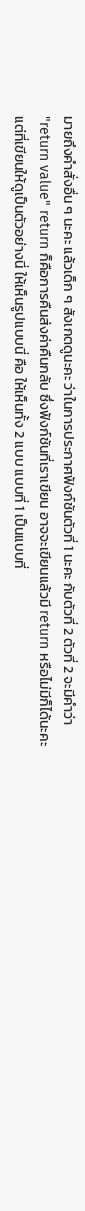มายถึงคำสั่งอื่น ๆ นะคะ แล้วเด็ก ๆ สังเกตดูนะคะ ว่าในการประกาศฟังก์ชันตัวที่ 1 นะคะ กับตัวที่ 2 ตัวที่ 2 จะมีคำว่า "return value" return ก็คือการคืนส่งค่าคืนกลับ ซึ่งฟังก์ชันที่เราเขียน อาจจะเขียนแล้วมี return หรือไม่มีก็ได้นะคะ แต่ที่เขียนให้ดูเป็นตัวอย่างนี่ ให้เห็นรูปแบบนี่ คือ ให้เห็นทั้ง 2 แบบ แบบที่ 1 เป็นแบบที่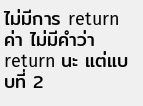ไม่มีการ return ค่า ไม่มีคำว่า return นะ แต่แบบที่ 2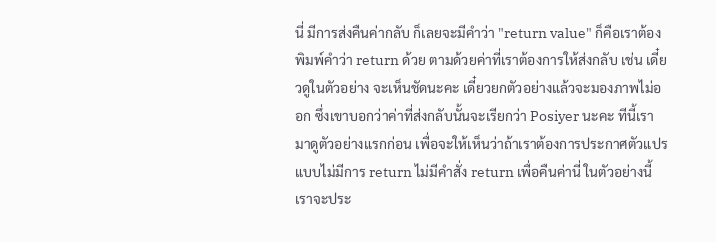นี่ มีการส่งคืนค่ากลับ ก็เลยจะมีคำว่า "return value" ก็คือเราต้องพิมพ์คำว่า return ด้วย ตามด้วยค่าที่เราต้องการให้ส่งกลับ เช่น เดี๋ยวดูในตัวอย่าง จะเห็นชัดนะคะ เดี๋ยวยกตัวอย่างแล้วจะมองภาพไม่ออก ซึ่งเขาบอกว่าค่าที่ส่งกลับนั้นจะเรียกว่า Posiyer นะคะ ทีนี้เรามาดูตัวอย่างแรกก่อน เพื่อจะให้เห็นว่าถ้าเราต้องการประกาศตัวแปรแบบไม่มีการ return ไม่มีคำสั่ง return เพื่อคืนค่านี่ ในตัวอย่างนี้เราจะประ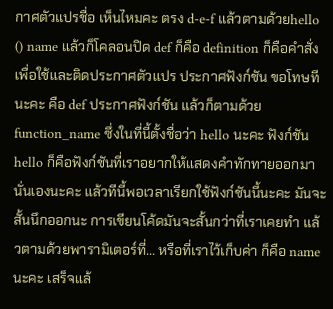กาศตัวแปรชื่อ เห็นไหมคะ ตรง d-e-f แล้วตามด้วยhello () name แล้วก็โคลอนปิด def ก็คือ definition ก็คือคำสั่งเพื่อใช้และติดประกาศตัวแปร ประกาศฟังก์ชัน ขอโทษทีนะคะ คือ def ประกาศฟังก์ชัน แล้วก็ตามด้วย function_name ซึ่งในที่นี้ตั้งชื่อว่า hello นะคะ ฟังก์ชัน hello ก็คือฟังก์ชันที่เราอยากให้แสดงคำทักทายออกมานั่นเองนะคะ แล้วทีนี้พอเวลาเรียกใช้ฟังก์ชันนี้นะคะ มันจะสั้นนึกออกนะ การเขียนโค้ดมันจะสั้นกว่าที่เราเคยทำ แล้วตามด้วยพารามิเตอร์ที่... หรือที่เราไว้เก็บค่า ก็คือ name นะคะ เสร็จแล้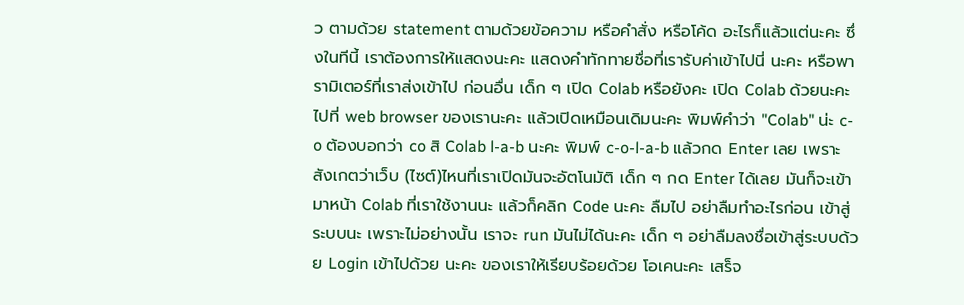ว ตามด้วย statement ตามด้วยข้อความ หรือคำสั่ง หรือโค้ด อะไรก็แล้วแต่นะคะ ซึ่งในทีนี้ เราต้องการให้แสดงนะคะ แสดงคำทักทายชื่อที่เรารับค่าเข้าไปนี่ นะคะ หรือพารามิเตอร์ที่เราส่งเข้าไป ก่อนอื่น เด็ก ๆ เปิด Colab หรือยังคะ เปิด Colab ด้วยนะคะ ไปที่ web browser ของเรานะคะ แล้วเปิดเหมือนเดิมนะคะ พิมพ์คำว่า "Colab" น่ะ c-o ต้องบอกว่า co สิ Colab l-a-b นะคะ พิมพ์ c-o-l-a-b แล้วกด Enter เลย เพราะสังเกตว่าเว็บ (ไซต์)ไหนที่เราเปิดมันจะอัตโนมัติ เด็ก ๆ กด Enter ได้เลย มันก็จะเข้ามาหน้า Colab ที่เราใช้งานนะ แล้วก็คลิก Code นะคะ ลืมไป อย่าลืมทำอะไรก่อน เข้าสู่ระบบนะ เพราะไม่อย่างนั้น เราจะ run มันไม่ได้นะคะ เด็ก ๆ อย่าลืมลงชื่อเข้าสู่ระบบด้วย Login เข้าไปด้วย นะคะ ของเราให้เรียบร้อยด้วย โอเคนะคะ เสร็จ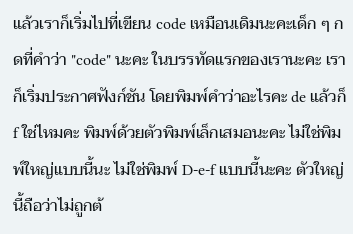แล้วเราก็เริ่มไปที่เขียน code เหมือนเดิมนะคะเด็ก ๆ กดที่คำว่า "code" นะคะ ในบรรทัดแรกของเรานะคะ เราก็เริ่มประกาศฟังก์ชัน โดยพิมพ์คำว่าอะไรคะ de แล้วก็ f ใช่ไหมคะ พิมพ์ด้วยตัวพิมพ์เล็กเสมอนะคะ ไม่ใช่พิมพ์ใหญ่แบบนี้นะ ไม่ใช่พิมพ์ D-e-f แบบนี้นะคะ ตัวใหญ่นี้ถือว่าไม่ถูกต้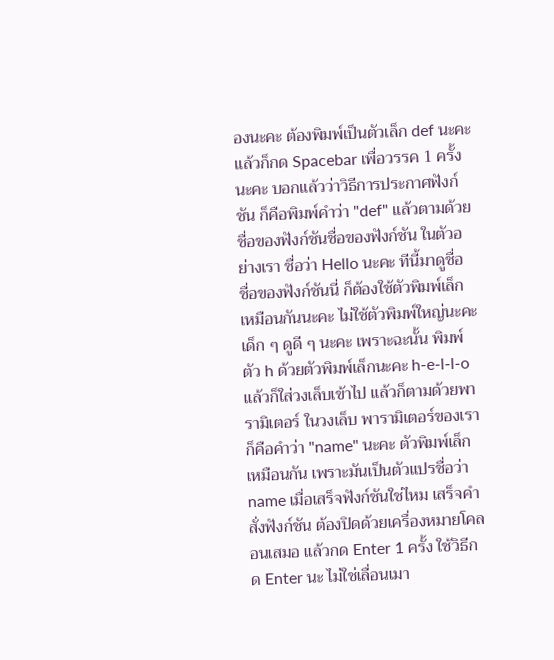องนะคะ ต้องพิมพ์เป็นตัวเล็ก def นะคะ แล้วก็กด Spacebar เพื่อวรรค 1 ครั้งนะคะ บอกแล้วว่าวิธีการประกาศฟังก์ชัน ก็คือพิมพ์คำว่า "def" แล้วตามด้วยชื่อของฟังก์ชันชื่อของฟังก์ชัน ในตัวอย่างเรา ชื่อว่า Hello นะคะ ทีนี้มาดูชื่อ ชื่อของฟังก์ชันนี่ ก็ต้องใช้ตัวพิมพ์เล็กเหมือนกันนะคะ ไม่ใช้ตัวพิมพ์ใหญ่นะคะเด็ก ๆ ดูดี ๆ นะคะ เพราะฉะนั้น พิมพ์ตัว h ด้วยตัวพิมพ์เล็กนะคะ h-e-l-l-o แล้วก็ใส่วงเล็บเข้าไป แล้วก็ตามด้วยพารามิเตอร์ ในวงเล็บ พารามิเตอร์ของเรา ก็คือคำว่า "name" นะคะ ตัวพิมพ์เล็กเหมือนกัน เพราะมันเป็นตัวแปรชื่อว่า name เมื่อเสร็จฟังก์ชันใช่ไหม เสร็จคำสั่งฟังก์ชัน ต้องปิดด้วยเครื่องหมายโคลอนเสมอ แล้วกด Enter 1 ครั้ง ใช้วิธีกด Enter นะ ไม่ใช่เลื่อนเมา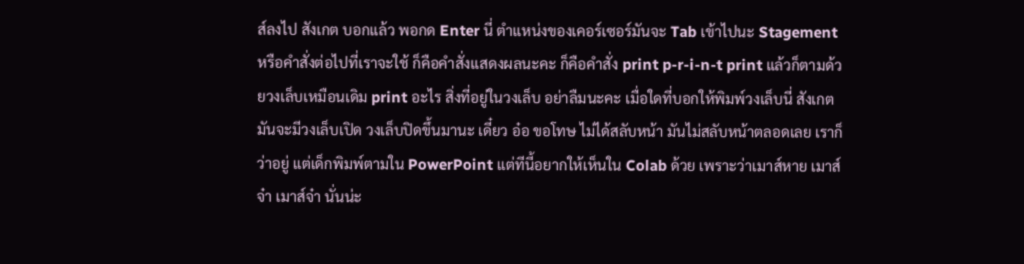ส์ลงไป สังเกต บอกแล้ว พอกด Enter นี่ ตำแหน่งของเคอร์เซอร์มันจะ Tab เข้าไปนะ Stagement หรือคำสั่งต่อไปที่เราจะใช้ ก็คือคำสั่งแสดงผลนะคะ ก็คือคำสั่ง print p-r-i-n-t print แล้วก็ตามด้วยวงเล็บเหมือนเดิม print อะไร สิ่งที่อยู่ในวงเล็บ อย่าลืมนะคะ เมื่อใดที่บอกให้พิมพ์วงเล็บนี่ สังเกต มันจะมีวงเล็บเปิด วงเล็บปิดขึ้นมานะ เดี๋ยว อ๋อ ขอโทษ ไม่ได้สลับหน้า มันไม่สลับหน้าตลอดเลย เราก็ว่าอยู่ แต่เด็กพิมพ์ตามใน PowerPoint แต่ทีนี้อยากให้เห็นใน Colab ด้วย เพราะว่าเมาส์หาย เมาส์จ๋า เมาส์จ๋า นั่นน่ะ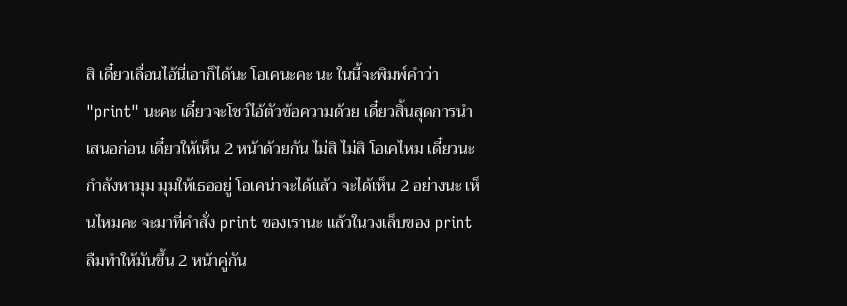สิ เดี๋ยวเลื่อนไอ้นี่เอาก็ได้นะ โอเคนะคะ นะ ในนี้จะพิมพ์คำว่า "print" นะคะ เดี๋ยวจะโชว์ไอ้ตัวข้อความด้วย เดี๋ยวสิ้นสุดการนำเสนอก่อน เดี๋ยวให้เห็น 2 หน้าด้วยกัน ไม่สิ ไม่สิ โอเคไหม เดี๋ยวนะ กำลังหามุม มุมให้เธออยู่ โอเคน่าจะได้แล้ว จะได้เห็น 2 อย่างนะ เห็นไหมคะ จะมาที่คำสั่ง print ของเรานะ แล้วในวงเล็บของ print ลืมทำให้มันขึ้น 2 หน้าคู่กัน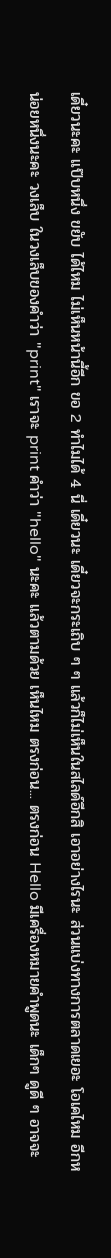เดี๋ยวนะคะ แป๊บหนึ่ง ขยับ ได้ไหม ไม่เห็นหน้านี้อีก ขอ 2 ทำไมได้ 4 นี่ เดี๋ยวนะ เดี๋ยวจะกระเถิบ ๆ ๆ แล้วก็ไม่เห็นในสไลด์อีกสิ เอาอย่างไรนะ ส่วนแบ่งทางการตลาดเยอะ โอเคไหม อีกหน่อยหนึ่งนะคะ วงเล็บ ในวงเล็บของคำว่า "print" เราจะ print คำว่า "hello" นะคะ แล้วตามด้วย เห็นไหม ตรงก่อน... ตรงก่อน Hello มีเครื่องหมายคำพูดนะ เด็กๆ ดูดี ๆ อาจจะ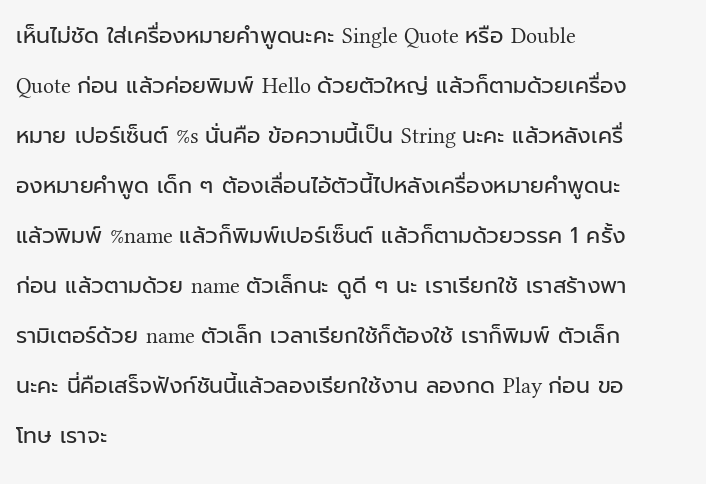เห็นไม่ชัด ใส่เครื่องหมายคำพูดนะคะ Single Quote หรือ Double Quote ก่อน แล้วค่อยพิมพ์ Hello ด้วยตัวใหญ่ แล้วก็ตามด้วยเครื่องหมาย เปอร์เซ็นต์ %s นั่นคือ ข้อความนี้เป็น String นะคะ แล้วหลังเครื่องหมายคำพูด เด็ก ๆ ต้องเลื่อนไอ้ตัวนี้ไปหลังเครื่องหมายคำพูดนะ แล้วพิมพ์ %name แล้วก็พิมพ์เปอร์เซ็นต์ แล้วก็ตามด้วยวรรค 1 ครั้งก่อน แล้วตามด้วย name ตัวเล็กนะ ดูดี ๆ นะ เราเรียกใช้ เราสร้างพารามิเตอร์ด้วย name ตัวเล็ก เวลาเรียกใช้ก็ต้องใช้ เราก็พิมพ์ ตัวเล็กนะคะ นี่คือเสร็จฟังก์ชันนี้แล้วลองเรียกใช้งาน ลองกด Play ก่อน ขอโทษ เราจะ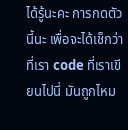ได้รู้นะคะ การกดตัวนี้นะ เพื่อจะได้เช็กว่าที่เรา code ที่เราเขียนไปนี่ มันถูกไหม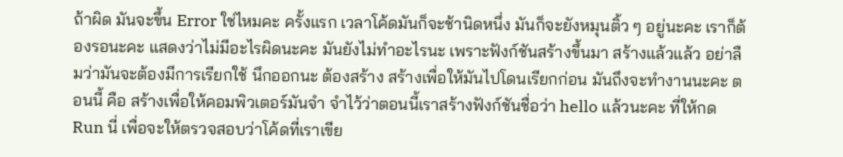ถ้าผิด มันจะขึ้น Error ใช่ไหมคะ ครั้งแรก เวลาโค้ดมันก็จะช้านิดหนึ่ง มันก็จะยังหมุนติ้ว ๆ อยู่นะคะ เราก็ต้องรอนะคะ แสดงว่าไม่มีอะไรผิดนะคะ มันยังไม่ทำอะไรนะ เพราะฟังก์ชันสร้างขึ้นมา สร้างแล้วแล้ว อย่าลืมว่ามันจะต้องมีการเรียกใช้ นึกออกนะ ต้องสร้าง สร้างเพื่อให้มันไปโดนเรียกก่อน มันถึงจะทำงานนะคะ ตอนนี้ คือ สร้างเพื่อให้คอมพิวเตอร์มันจำ จำไว้ว่าตอนนี้เราสร้างฟังก์ชันชื่อว่า hello แล้วนะคะ ที่ให้กด Run นี่ เพื่อจะให้ตรวจสอบว่าโค้ดที่เราเขีย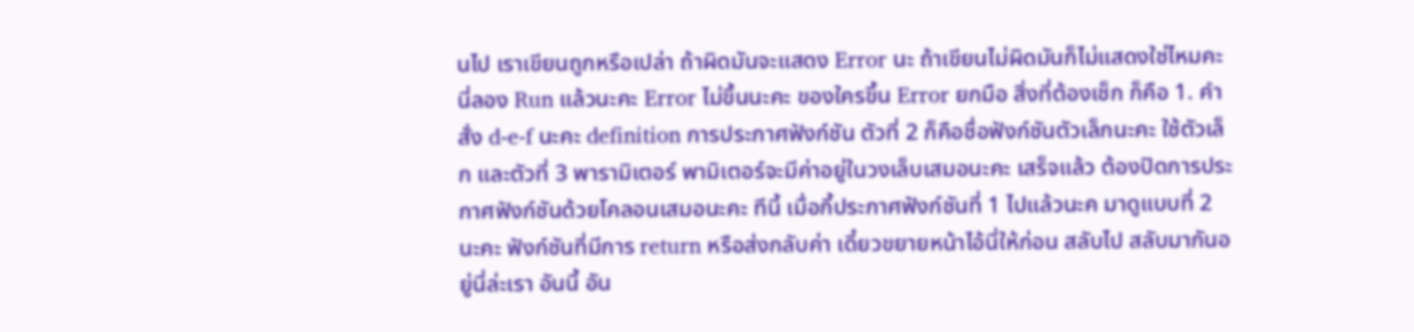นไป เราเขียนถูกหรือเปล่า ถ้าผิดมันจะแสดง Error นะ ถ้าเขียนไม่ผิดมันก็ไม่แสดงใช่ไหมคะ นี่ลอง Run แล้วนะคะ Error ไม่ขึ้นนะคะ ของใครขึ้น Error ยกมือ สิ่งที่ต้องเช็ก ก็คือ 1. คำสั่ง d-e-f นะคะ definition การประกาศฟังก์ชัน ตัวที่ 2 ก็คือชื่อฟังก์ชันตัวเล็กนะคะ ใช้ตัวเล็ก และตัวที่ 3 พารามิเตอร์ พามิเตอร์จะมีค่าอยู่ในวงเล็บเสมอนะคะ เสร็จแล้ว ต้องปิดการประกาศฟังก์ชันด้วยโคลอนเสมอนะคะ ทีนี้ เมื่อกี้ประกาศฟังก์ชันที่ 1 ไปแล้วนะค มาดูแบบที่ 2 นะคะ ฟังก์ชันที่มีการ return หรือส่งกลับค่า เดี๋ยวขยายหน้าไอ้นี่ให้ก่อน สลับไป สลับมากันอยู่นี่ล่ะเรา อันนี้ อัน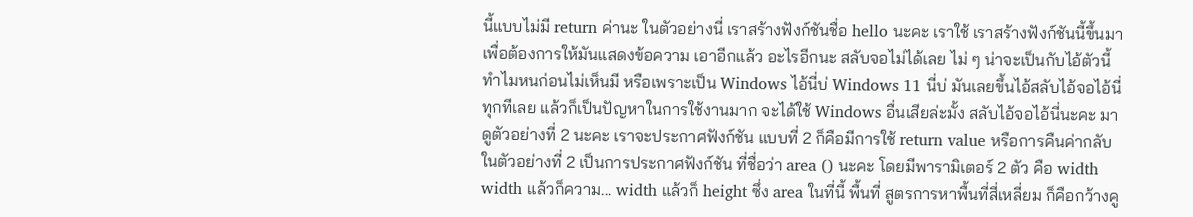นี้แบบไม่มี return ค่านะ ในตัวอย่างนี่ เราสร้างฟังก์ชันชื่อ hello นะคะ เราใช้ เราสร้างฟังก์ชันนี้ขึ้นมาเพื่อต้องการให้มันแสดงข้อความ เอาอีกแล้ว อะไรอีกนะ สลับจอไม่ได้เลย ไม่ ๆ น่าจะเป็นกับไอ้ตัวนี้ ทำไมหนก่อนไม่เห็นมี หรือเพราะเป็น Windows ไอ้นี่บ่ Windows 11 นี่บ่ มันเลยขึ้นไอ้สลับไอ้จอไอ้นี่ทุกทีเลย แล้วก็เป็นปัญหาในการใช้งานมาก จะได้ใช้ Windows อื่นเสียล่ะมั้ง สลับไอ้จอไอ้นี่นะคะ มาดูตัวอย่างที่ 2 นะคะ เราจะประกาศฟังก์ชัน แบบที่ 2 ก็คือมีการใช้ return value หรือการคืนค่ากลับ ในตัวอย่างที่ 2 เป็นการประกาศฟังก์ชัน ที่ชื่อว่า area () นะคะ โดยมีพารามิเตอร์ 2 ตัว คือ width width แล้วก็ความ... width แล้วก็ height ซึ่ง area ในที่นี้ พื้นที่ สูตรการหาพื้นที่สี่เหลี่ยม ก็คือกว้างคู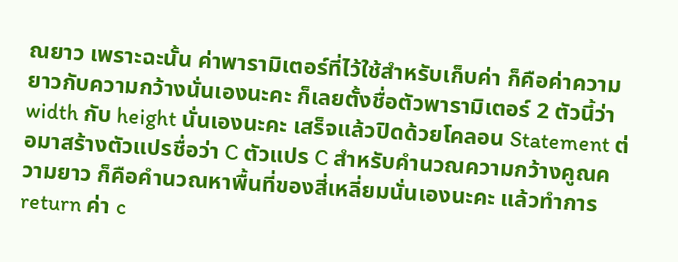ณยาว เพราะฉะนั้น ค่าพารามิเตอร์ที่ไว้ใช้สำหรับเก็บค่า ก็คือค่าความยาวกับความกว้างนั่นเองนะคะ ก็เลยตั้งชื่อตัวพารามิเตอร์ 2 ตัวนี้ว่า width กับ height นั่นเองนะคะ เสร็จแล้วปิดด้วยโคลอน Statement ต่อมาสร้างตัวแปรชื่อว่า C ตัวแปร C สำหรับคำนวณความกว้างคูณความยาว ก็คือคำนวณหาพื้นที่ของสี่เหลี่ยมนั่นเองนะคะ แล้วทำการ return ค่า c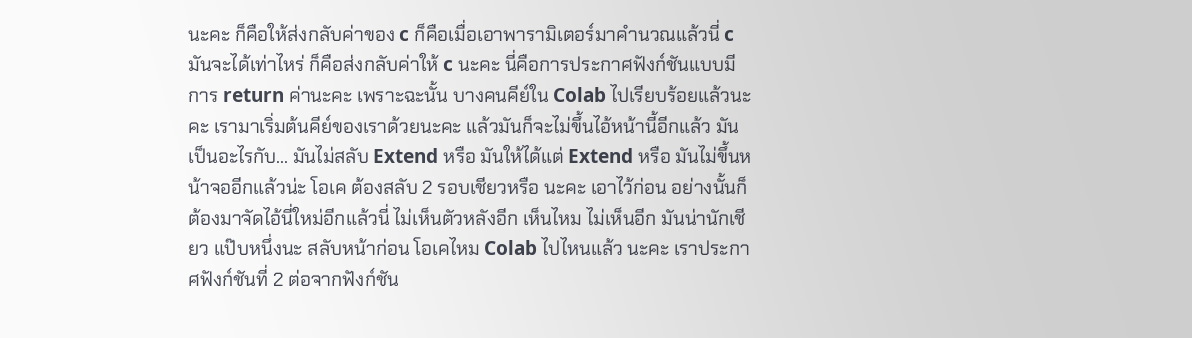นะคะ ก็คือให้ส่งกลับค่าของ c ก็คือเมื่อเอาพารามิเตอร์มาคำนวณแล้วนี่ c มันจะได้เท่าไหร่ ก็คือส่งกลับค่าให้ c นะคะ นี่คือการประกาศฟังก์ชันแบบมีการ return ค่านะคะ เพราะฉะนั้น บางคนคีย์ใน Colab ไปเรียบร้อยแล้วนะคะ เรามาเริ่มต้นคีย์ของเราด้วยนะคะ แล้วมันก็จะไม่ขึ้นไอ้หน้านี้อีกแล้ว มันเป็นอะไรกับ... มันไม่สลับ Extend หรือ มันให้ได้แต่ Extend หรือ มันไม่ขึ้นหน้าจออีกแล้วน่ะ โอเค ต้องสลับ 2 รอบเชียวหรือ นะคะ เอาไว้ก่อน อย่างนั้นก็ต้องมาจัดไอ้นี่ใหม่อีกแล้วนี่ ไม่เห็นตัวหลังอีก เห็นไหม ไม่เห็นอีก มันน่านักเชียว แป๊บหนึ่งนะ สลับหน้าก่อน โอเคไหม Colab ไปไหนแล้ว นะคะ เราประกาศฟังก์ชันที่ 2 ต่อจากฟังก์ชัน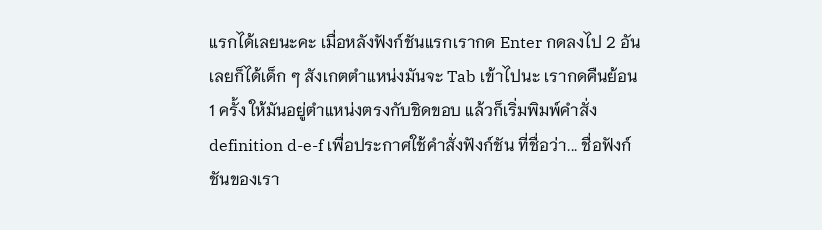แรกได้เลยนะคะ เมื่อหลังฟังก์ชันแรกเรากด Enter กดลงไป 2 อันเลยก็ได้เด็ก ๆ สังเกตตำแหน่งมันจะ Tab เข้าไปนะ เรากดคืนย้อน 1 ครั้ง ให้มันอยู่ตำแหน่งตรงกับชิดขอบ แล้วก็เริ่มพิมพ์คำสั่ง definition d-e-f เพื่อประกาศใช้คำสั่งฟังก์ชัน ที่ชื่อว่า... ชื่อฟังก์ชันของเรา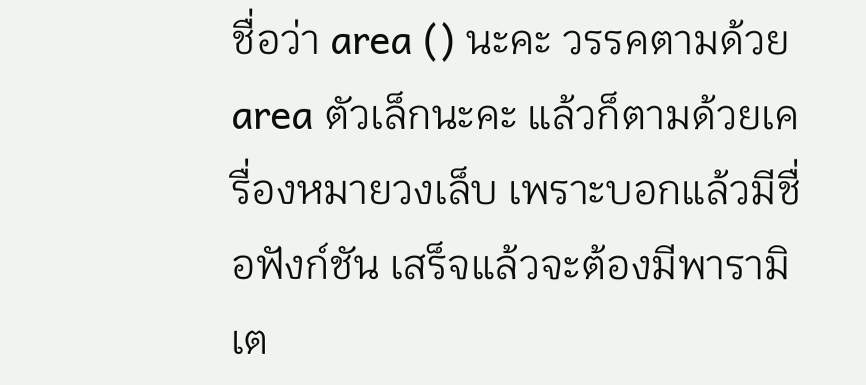ชื่อว่า area () นะคะ วรรคตามด้วย area ตัวเล็กนะคะ แล้วก็ตามด้วยเครื่องหมายวงเล็บ เพราะบอกแล้วมีชื่อฟังก์ชัน เสร็จแล้วจะต้องมีพารามิเต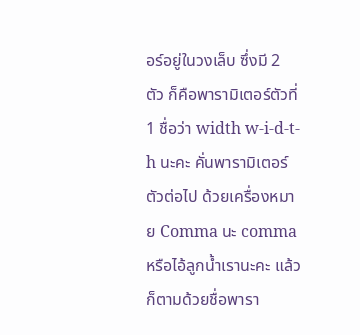อร์อยู่ในวงเล็บ ซึ่งมี 2 ตัว ก็คือพารามิเตอร์ตัวที่ 1 ชื่อว่า width w-i-d-t-h นะคะ คั่นพารามิเตอร์ตัวต่อไป ด้วยเครื่องหมาย Comma นะ comma หรือไอ้ลูกน้ำเรานะคะ แล้วก็ตามด้วยชื่อพารา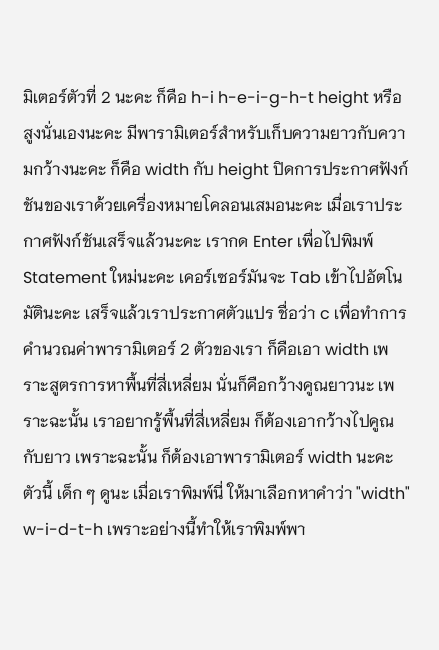มิเตอร์ตัวที่ 2 นะคะ ก็คือ h-i h-e-i-g-h-t height หรือสูงนั่นเองนะคะ มีพารามิเตอร์สำหรับเก็บความยาวกับความกว้างนะคะ ก็คือ width กับ height ปิดการประกาศฟังก์ชันของเราด้วยเครื่องหมายโคลอนเสมอนะคะ เมื่อเราประกาศฟังก์ชันเสร็จแล้วนะคะ เรากด Enter เพื่อไปพิมพ์ Statement ใหม่นะคะ เคอร์เซอร์มันจะ Tab เข้าไปอัตโนมัตินะคะ เสร็จแล้วเราประกาศตัวแปร ชื่อว่า c เพื่อทำการคำนวณค่าพารามิเตอร์ 2 ตัวของเรา ก็คือเอา width เพราะสูตรการหาพื้นที่สี่เหลี่ยม นั่นก็คือกว้างคูณยาวนะ เพราะฉะนั้น เราอยากรู้พื้นที่สี่เหลี่ยม ก็ต้องเอากว้างไปคูณกับยาว เพราะฉะนั้น ก็ต้องเอาพารามิเตอร์ width นะคะ ตัวนี้ เด็ก ๆ ดูนะ เมื่อเราพิมพ์นี่ ให้มาเลือกหาคำว่า "width" w-i-d-t-h เพราะอย่างนี้ทำให้เราพิมพ์พา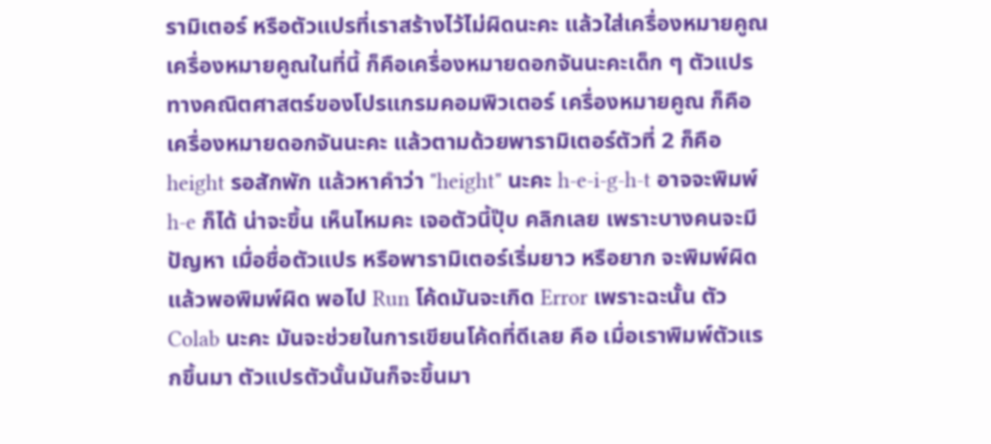รามิเตอร์ หรือตัวแปรที่เราสร้างไว้ไม่ผิดนะคะ แล้วใส่เครื่องหมายคูณ เครื่องหมายคูณในที่นี้ ก็คือเครื่องหมายดอกจันนะคะเด็ก ๆ ตัวแปรทางคณิตศาสตร์ของโปรแกรมคอมพิวเตอร์ เครื่องหมายคูณ ก็คือเครื่องหมายดอกจันนะคะ แล้วตามด้วยพารามิเตอร์ตัวที่ 2 ก็คือ height รอสักพัก แล้วหาคำว่า "height" นะคะ h-e-i-g-h-t อาจจะพิมพ์ h-e ก็ได้ น่าจะขึ้น เห็นไหมคะ เจอตัวนี้ปุ๊บ คลิกเลย เพราะบางคนจะมีปัญหา เมื่อชื่อตัวแปร หรือพารามิเตอร์เริ่มยาว หรือยาก จะพิมพ์ผิด แล้วพอพิมพ์ผิด พอไป Run โค้ดมันจะเกิด Error เพราะฉะนั้น ตัว Colab นะคะ มันจะช่วยในการเขียนโค้ดที่ดีเลย คือ เมื่อเราพิมพ์ตัวแรกขึ้นมา ตัวแปรตัวนั้นมันก็จะขึ้นมา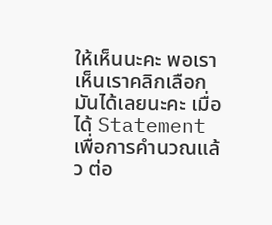ให้เห็นนะคะ พอเราเห็นเราคลิกเลือกมันได้เลยนะคะ เมื่อได้ Statement เพื่อการคำนวณแล้ว ต่อ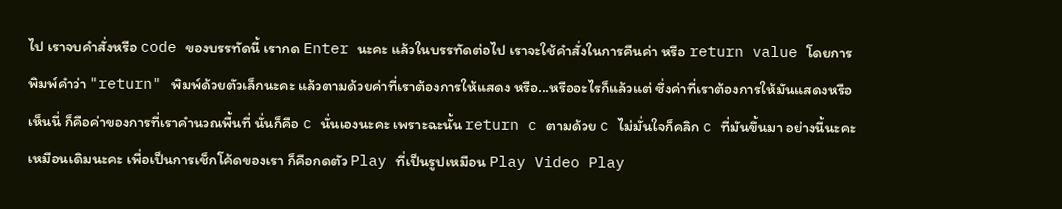ไป เราจบคำสั่งหรือ code ของบรรทัดนี้ เรากด Enter นะคะ แล้วในบรรทัดต่อไป เราจะใช้คำสั่งในการคืนค่า หรือ return value โดยการพิมพ์คำว่า "return" พิมพ์ด้วยตัวเล็กนะคะ แล้วตามด้วยค่าที่เราต้องการให้แสดง หรือ...หรืออะไรก็แล้วแต่ ซึ่งค่าที่เราต้องการให้มันแสดงหรือเห็นนี่ ก็คือค่าของการที่เราคำนวณพื้นที่ นั่นก็คือ c นั่นเองนะคะ เพราะฉะนั้น return c ตามด้วย c ไม่มั่นใจก็คลิก c ที่มันขึ้นมา อย่างนี้นะคะ เหมือนเดิมนะคะ เพื่อเป็นการเช็กโค้ดของเรา ก็คือกดตัว Play ที่เป็นรูปเหมือน Play Video Play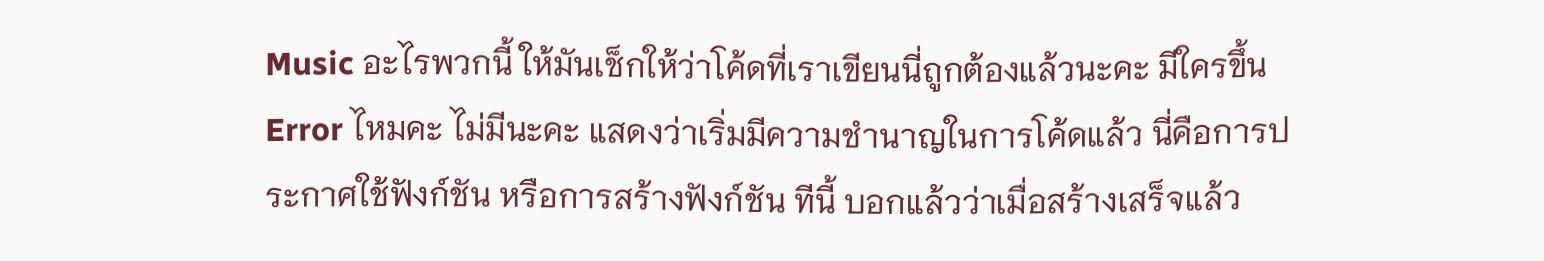Music อะไรพวกนี้ ให้มันเช็กให้ว่าโค้ดที่เราเขียนนี่ถูกต้องแล้วนะคะ มีใครขึ้น Error ไหมคะ ไม่มีนะคะ แสดงว่าเริ่มมีความชำนาญในการโค้ดแล้ว นี่คือการประกาศใช้ฟังก์ชัน หรือการสร้างฟังก์ชัน ทีนี้ บอกแล้วว่าเมื่อสร้างเสร็จแล้ว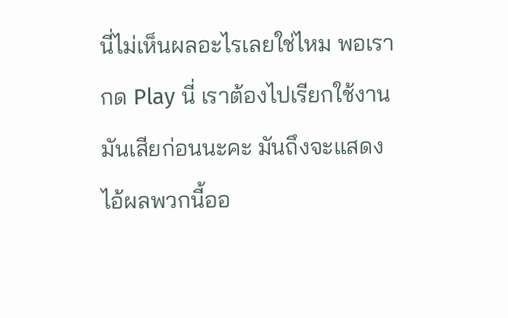นี่ไม่เห็นผลอะไรเลยใช่ไหม พอเรากด Play นี่ เราต้องไปเรียกใช้งานมันเสียก่อนนะคะ มันถึงจะแสดงไอ้ผลพวกนี้ออ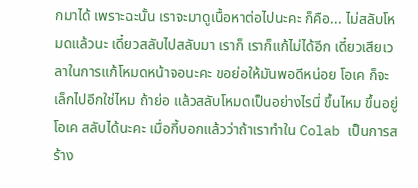กมาได้ เพราะฉะนั้น เราจะมาดูเนื้อหาต่อไปนะคะ ก็คือ... ไม่สลับโหมดแล้วนะ เดี๋ยวสลับไปสลับมา เราก็ เราก็แก้ไม่ได้อีก เดี๋ยวเสียเวลาในการแก้โหมดหน้าจอนะคะ ขอย่อให้มันพอดีหน่อย โอเค ก็จะเล็กไปอีกใช่ไหม ถ้าย่อ แล้วสลับโหมดเป็นอย่างไรนี่ ขึ้นไหม ขึ้นอยู่ โอเค สลับได้นะคะ เมื่อกี้บอกแล้วว่าถ้าเราทำใน Colab เป็นการสร้าง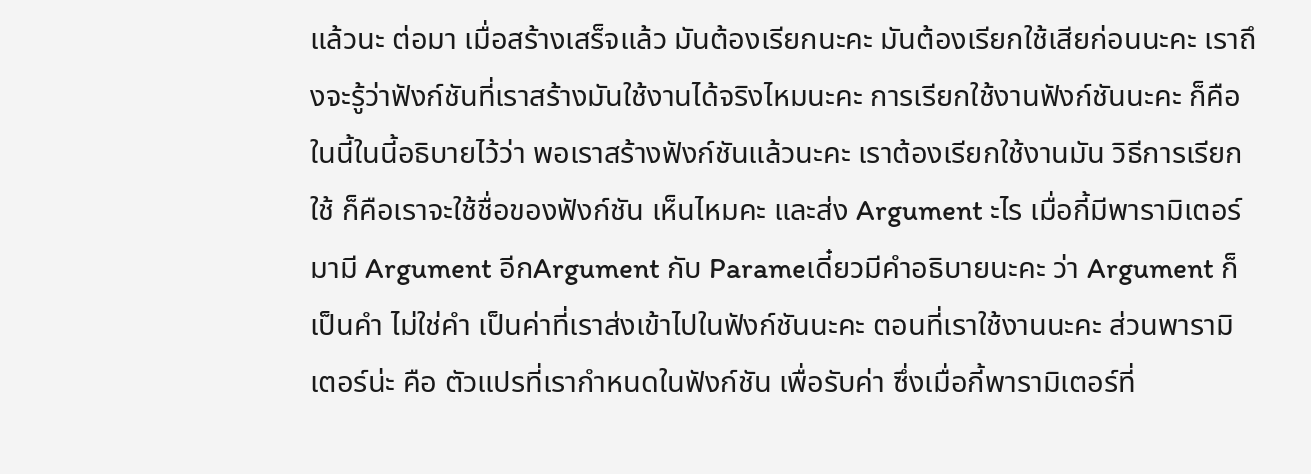แล้วนะ ต่อมา เมื่อสร้างเสร็จแล้ว มันต้องเรียกนะคะ มันต้องเรียกใช้เสียก่อนนะคะ เราถึงจะรู้ว่าฟังก์ชันที่เราสร้างมันใช้งานได้จริงไหมนะคะ การเรียกใช้งานฟังก์ชันนะคะ ก็คือในนี้ในนี้อธิบายไว้ว่า พอเราสร้างฟังก์ชันแล้วนะคะ เราต้องเรียกใช้งานมัน วิธีการเรียกใช้ ก็คือเราจะใช้ชื่อของฟังก์ชัน เห็นไหมคะ และส่ง Argument ะไร เมื่อกี้มีพารามิเตอร์ มามี Argument อีกArgument กับ Parameเดี๋ยวมีคำอธิบายนะคะ ว่า Argument ก็เป็นคำ ไม่ใช่คำ เป็นค่าที่เราส่งเข้าไปในฟังก์ชันนะคะ ตอนที่เราใช้งานนะคะ ส่วนพารามิเตอร์น่ะ คือ ตัวแปรที่เรากำหนดในฟังก์ชัน เพื่อรับค่า ซึ่งเมื่อกี้พารามิเตอร์ที่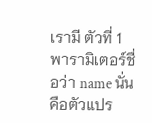เรามี ตัวที่ 1 พารามิเตอร์ชื่อว่า name นั่นคือตัวแปร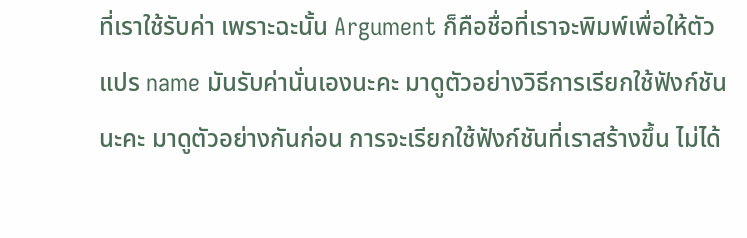ที่เราใช้รับค่า เพราะฉะนั้น Argument ก็คือชื่อที่เราจะพิมพ์เพื่อให้ตัวแปร name มันรับค่านั่นเองนะคะ มาดูตัวอย่างวิธีการเรียกใช้ฟังก์ชันนะคะ มาดูตัวอย่างกันก่อน การจะเรียกใช้ฟังก์ชันที่เราสร้างขึ้น ไม่ได้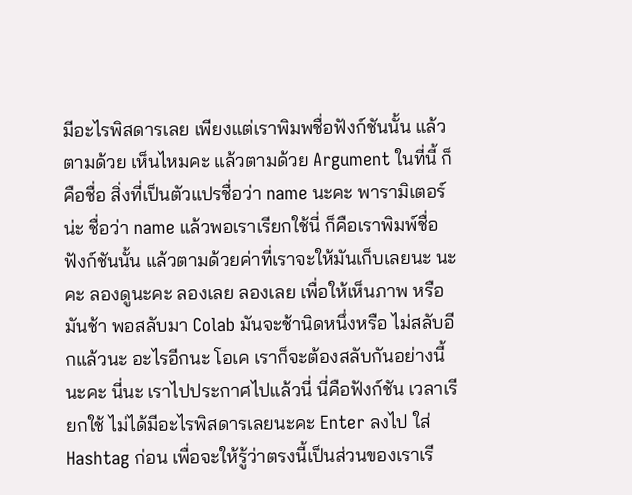มีอะไรพิสดารเลย เพียงแต่เราพิมพชื่อฟังก์ชันนั้น แล้วตามด้วย เห็นไหมคะ แล้วตามด้วย Argument ในที่นี้ ก็คือชื่อ สิ่งที่เป็นตัวแปรชื่อว่า name นะคะ พารามิเตอร์น่ะ ชื่อว่า name แล้วพอเราเรียกใช้นี่ ก็คือเราพิมพ์ชื่อฟังก์ชันนั้น แล้วตามด้วยค่าที่เราจะให้มันเก็บเลยนะ นะคะ ลองดูนะคะ ลองเลย ลองเลย เพื่อให้เห็นภาพ หรือมันช้า พอสลับมา Colab มันจะช้านิดหนึ่งหรือ ไม่สลับอีกแล้วนะ อะไรอีกนะ โอเค เราก็จะต้องสลับกันอย่างนี้นะคะ นี่นะ เราไปประกาศไปแล้วนี่ นี่คือฟังก์ชัน เวลาเรียกใช้ ไม่ได้มีอะไรพิสดารเลยนะคะ Enter ลงไป ใส่ Hashtag ก่อน เพื่อจะให้รู้ว่าตรงนี้เป็นส่วนของเราเรี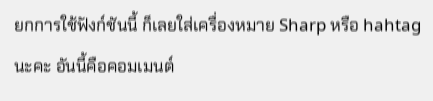ยกการใช้ฟังก์ชันนี้ ก็เลยใส่เครื่องหมาย Sharp หรือ hahtag นะคะ อันนี้คือคอมเมนต์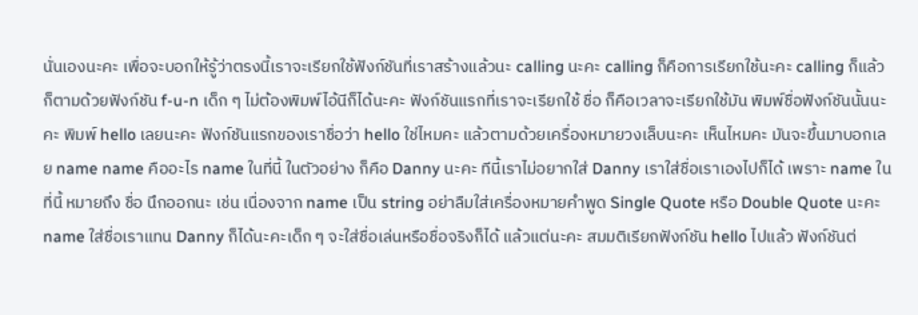นั่นเองนะคะ เพื่อจะบอกให้รู้ว่าตรงนี้เราจะเรียกใช้ฟังก์ชันที่เราสร้างแล้วนะ calling นะคะ calling ก็คือการเรียกใช้นะคะ calling ก็แล้วก็ตามด้วยฟังก์ชัน f-u-n เด็ก ๆ ไม่ต้องพิมพ์ไอ้นีก็ได้นะคะ ฟังก์ชันแรกที่เราจะเรียกใช้ ชื่อ ก็คือเวลาจะเรียกใช้มัน พิมพ์ชื่อฟังก์ชันนั้นนะคะ พิมพ์ hello เลยนะคะ ฟังก์ชันแรกของเราชื่อว่า hello ใช่ไหมคะ แล้วตามด้วยเครื่องหมายวงเล็บนะคะ เห็นไหมคะ มันจะขึ้นมาบอกเลย name name คืออะไร name ในที่นี้ ในตัวอย่าง ก็คือ Danny นะคะ ทีนี้เราไม่อยากใส่ Danny เราใส่ชื่อเราเองไปก็ได้ เพราะ name ในที่นี้ หมายถึง ชื่อ นึกออกนะ เช่น เนื่องจาก name เป็น string อย่าลืมใส่เครื่องหมายคำพูด Single Quote หรือ Double Quote นะคะ name ใส่ชื่อเราแทน Danny ก็ได้นะคะเด็ก ๆ จะใส่ชื่อเล่นหรือชื่อจริงก็ได้ แล้วแต่นะคะ สมมติเรียกฟังก์ชัน hello ไปแล้ว ฟังก์ชันต่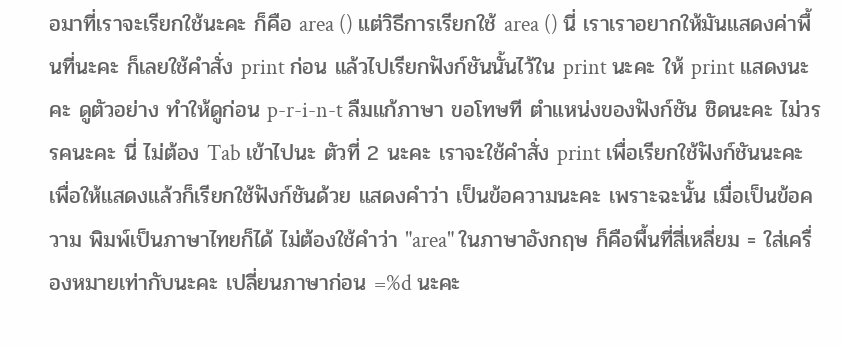อมาที่เราจะเรียกใช้นะคะ ก็คือ area () แต่วิธีการเรียกใช้ area () นี่ เราเราอยากให้มันแสดงค่าพื้นที่นะคะ ก็เลยใช้คำสั่ง print ก่อน แล้วไปเรียกฟังก์ชันนั้นไว้ใน print นะคะ ให้ print แสดงนะคะ ดูตัวอย่าง ทำให้ดูก่อน p-r-i-n-t ลืมแก้ภาษา ขอโทษที ตำแหน่งของฟังก์ชัน ชิดนะคะ ไม่วรรคนะคะ นี่ ไม่ต้อง Tab เข้าไปนะ ตัวที่ 2 นะคะ เราจะใช้คำสั่ง print เพื่อเรียกใช้ฟังก์ชันนะคะ เพื่อให้แสดงแล้วก็เรียกใช้ฟังก์ชันด้วย แสดงคำว่า เป็นข้อความนะคะ เพราะฉะนั้น เมื่อเป็นข้อความ พิมพ์เป็นภาษาไทยก็ได้ ไม่ต้องใช้คำว่า "area" ในภาษาอังกฤษ ก็คือพื้นที่สี่เหลี่ยม = ใส่เครื่องหมายเท่ากับนะคะ เปลี่ยนภาษาก่อน =%d นะคะ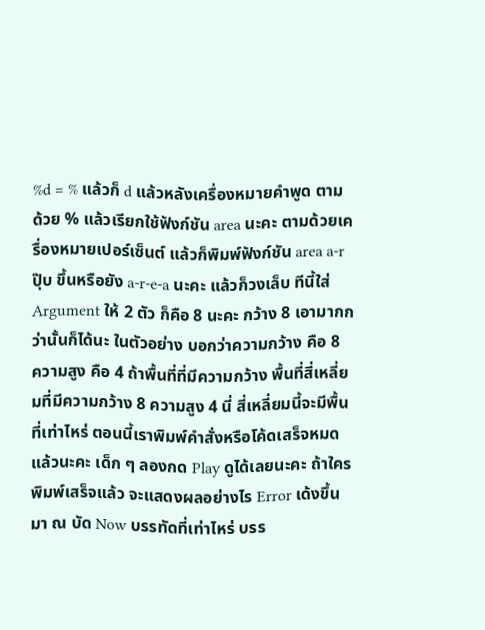%d = % แล้วก็ d แล้วหลังเครื่องหมายคำพูด ตามด้วย % แล้วเรียกใช้ฟังก์ชัน area นะคะ ตามด้วยเครื่องหมายเปอร์เซ็นต์ แล้วก็พิมพ์ฟังก์ชัน area a-r ปุ๊บ ขึ้นหรือยัง a-r-e-a นะคะ แล้วก็วงเล็บ ทีนี้ใส่ Argument ให้ 2 ตัว ก็คือ 8 นะคะ กว้าง 8 เอามากกว่านั้นก็ได้นะ ในตัวอย่าง บอกว่าความกว้าง คือ 8 ความสูง คือ 4 ถ้าพื้นที่ที่มีความกว้าง พื้นที่สี่เหลี่ยมที่มีความกว้าง 8 ความสูง 4 นี่ สี่เหลี่ยมนี้จะมีพื้นที่เท่าไหร่ ตอนนี้เราพิมพ์คำสั่งหรือโค้ดเสร็จหมดแล้วนะคะ เด็ก ๆ ลองกด Play ดูได้เลยนะคะ ถ้าใครพิมพ์เสร็จแล้ว จะแสดงผลอย่างไร Error เด้งขึ้นมา ณ บัด Now บรรทัดที่เท่าไหร่ บรร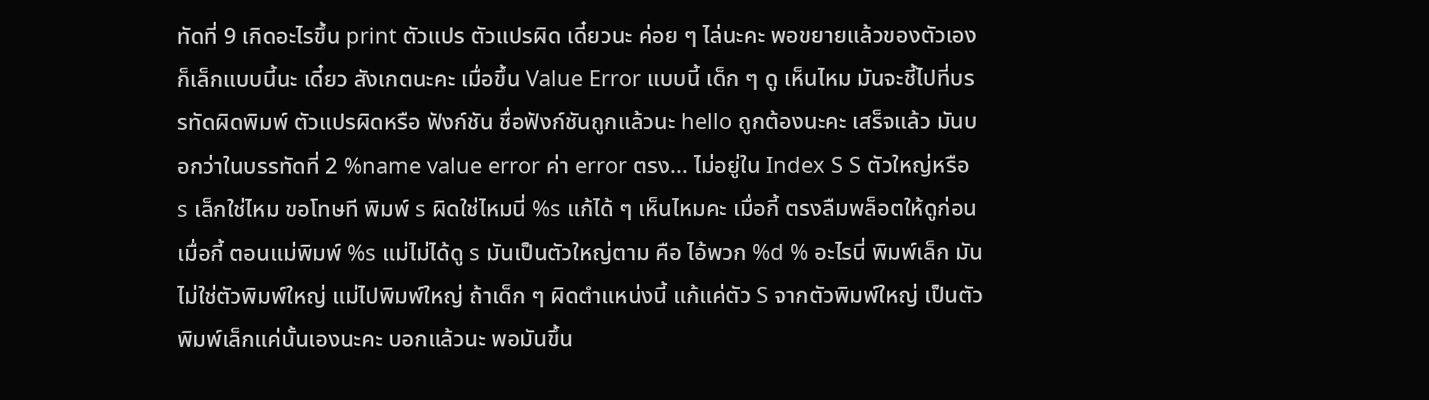ทัดที่ 9 เกิดอะไรขึ้น print ตัวแปร ตัวแปรผิด เดี๋ยวนะ ค่อย ๆ ไล่นะคะ พอขยายแล้วของตัวเองก็เล็กแบบนี้นะ เดี๋ยว สังเกตนะคะ เมื่อขึ้น Value Error แบบนี้ เด็ก ๆ ดู เห็นไหม มันจะชี้ไปที่บรรทัดผิดพิมพ์ ตัวแปรผิดหรือ ฟังก์ชัน ชื่อฟังก์ชันถูกแล้วนะ hello ถูกต้องนะคะ เสร็จแล้ว มันบอกว่าในบรรทัดที่ 2 %name value error ค่า error ตรง... ไม่อยู่ใน Index S S ตัวใหญ่หรือ s เล็กใช่ไหม ขอโทษที พิมพ์ s ผิดใช่ไหมนี่ %s แก้ได้ ๆ เห็นไหมคะ เมื่อกี้ ตรงลืมพล็อตให้ดูก่อน เมื่อกี้ ตอนแม่พิมพ์ %s แม่ไม่ได้ดู s มันเป็นตัวใหญ่ตาม คือ ไอ้พวก %d % อะไรนี่ พิมพ์เล็ก มันไม่ใช่ตัวพิมพ์ใหญ่ แม่ไปพิมพ์ใหญ่ ถ้าเด็ก ๆ ผิดตำแหน่งนี้ แก้แค่ตัว S จากตัวพิมพ์ใหญ่ เป็นตัวพิมพ์เล็กแค่นั้นเองนะคะ บอกแล้วนะ พอมันขึ้น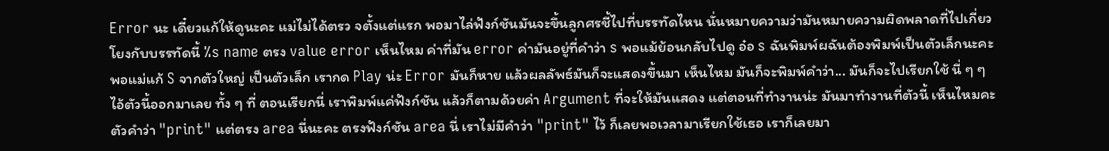Error นะ เดี๋ยวแก้ให้ดูนะคะ แม่ไม่ได้ตรว จตั้งแต่แรก พอมาไล่ฟังก์ชันมันจะขึ้นลูกศรชี้ไปที่บรรทัดไหน นั่นหมายความว่ามันหมายความผิดพลาดที่ไปเกี่ยวโยงกับบรรทัดนี้ %s name ตรง value error เห็นไหม ค่าที่มัน error ค่ามันอยู่ที่คำว่า s พอแม้ย้อนกลับไปดู อ๋อ s ฉันพิมพ์ผฉันต้องพิมพ์เป็นตัวเล็กนะคะ พอแม่แก้ S จากตัวใหญ่ เป็นตัวเล็ก เรากด Play น่ะ Error มันก็หาย แล้วผลลัพธ์มันก็จะแสดงขึ้นมา เห็นไหม มันก็จะพิมพ์คำว่า... มันก็จะไปเรียกใช้ นี่ ๆ ๆ ไอ้ตัวนี้ออกมาเลย ทั้ง ๆ ที่ ตอนเรียกนี่ เราพิมพ์แค่ฟังก์ชัน แล้วก็ตามด้วยค่า Argument ที่จะให้มันแสดง แต่ตอนที่ทำงานน่ะ มันมาทำงานที่ตัวนี้ เห็นไหมคะ ตัวคำว่า "print" แต่ตรง area นี่นะคะ ตรงฟังก์ชัน area นี่ เราไม่มีคำว่า "print" ไว้ ก็เลยพอเวลามาเรียกใช้เธอ เราก็เลยมา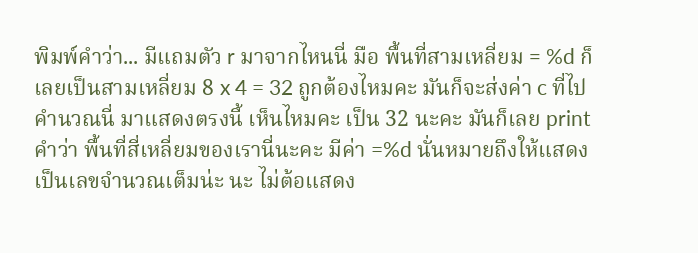พิมพ์คำว่า... มีแถมตัว r มาจากไหนนี่ มือ พื้นที่สามเหลี่ยม = %d ก็เลยเป็นสามเหลี่ยม 8 x 4 = 32 ถูกต้องไหมคะ มันก็จะส่งค่า c ที่ไปคำนวณนี่ มาแสดงตรงนี้ เห็นไหมคะ เป็น 32 นะคะ มันก็เลย print คำว่า พื้นที่สี่เหลี่ยมของเรานี่นะคะ มีค่า =%d นั่นหมายถึงให้แสดงเป็นเลขจำนวณเต็มน่ะ นะ ไม่ต้อแสดง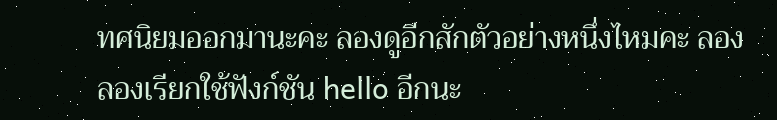ทศนิยมออกมานะคะ ลองดูอีกสักตัวอย่างหนึ่งไหมคะ ลอง ลองเรียกใช้ฟังก์ชัน hello อีกนะ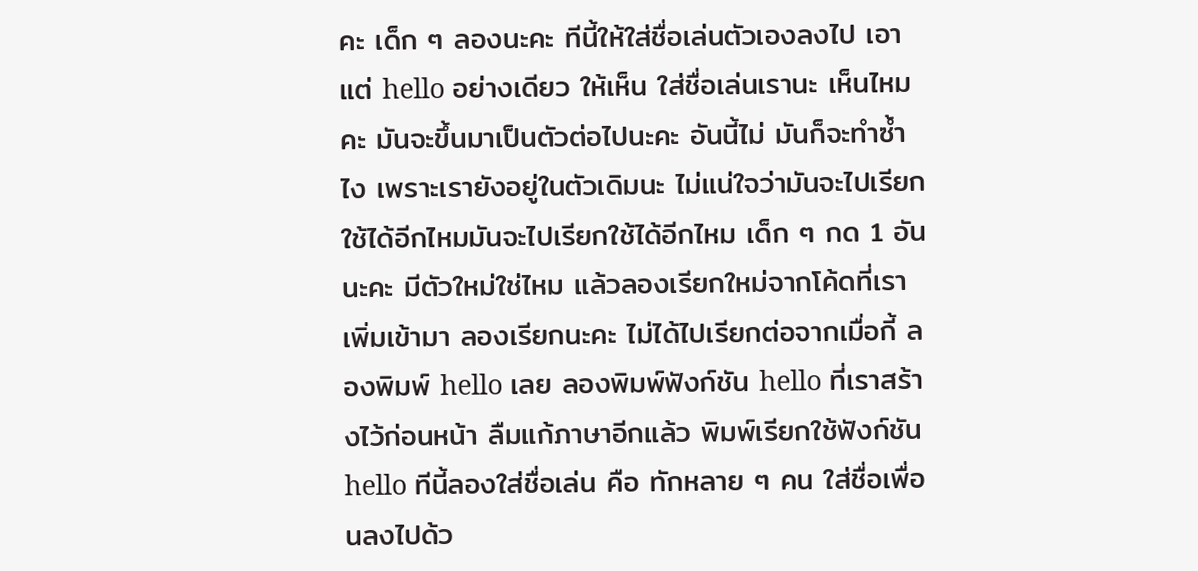คะ เด็ก ๆ ลองนะคะ ทีนี้ให้ใส่ชื่อเล่นตัวเองลงไป เอาแต่ hello อย่างเดียว ให้เห็น ใส่ชื่อเล่นเรานะ เห็นไหมคะ มันจะขึ้นมาเป็นตัวต่อไปนะคะ อันนี้ไม่ มันก็จะทำซ้ำไง เพราะเรายังอยู่ในตัวเดิมนะ ไม่แน่ใจว่ามันจะไปเรียกใช้ได้อีกไหมมันจะไปเรียกใช้ได้อีกไหม เด็ก ๆ กด 1 อันนะคะ มีตัวใหม่ใช่ไหม แล้วลองเรียกใหม่จากโค้ดที่เราเพิ่มเข้ามา ลองเรียกนะคะ ไม่ได้ไปเรียกต่อจากเมื่อกี้ ลองพิมพ์ hello เลย ลองพิมพ์ฟังก์ชัน hello ที่เราสร้างไว้ก่อนหน้า ลืมแก้ภาษาอีกแล้ว พิมพ์เรียกใช้ฟังก์ชัน hello ทีนี้ลองใส่ชื่อเล่น คือ ทักหลาย ๆ คน ใส่ชื่อเพื่อนลงไปด้ว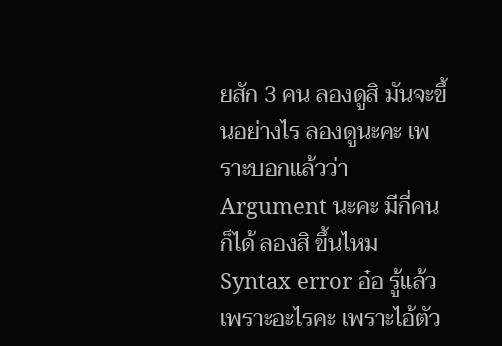ยสัก 3 คน ลองดูสิ มันจะขึ้นอย่างไร ลองดูนะคะ เพราะบอกแล้วว่า Argument นะคะ มีกี่คนก็ได้ ลองสิ ขึ้นไหม Syntax error อ๋อ รู้แล้ว เพราะอะไรคะ เพราะไอ้ตัว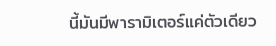นี้มันมีพารามิเตอร์แค่ตัวเดียว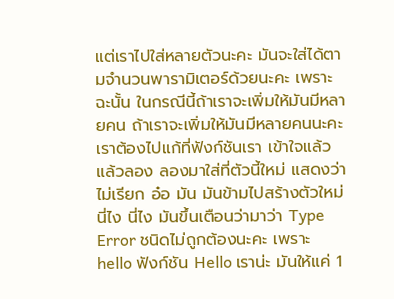แต่เราไปใส่หลายตัวนะคะ มันจะใส่ได้ตามจำนวนพารามิเตอร์ด้วยนะคะ เพราะฉะนั้น ในกรณีนี้ถ้าเราจะเพิ่มให้มันมีหลายคน ถ้าเราจะเพิ่มให้มันมีหลายคนนะคะ เราต้องไปแก้ที่ฟังก์ชันเรา เข้าใจแล้ว แล้วลอง ลองมาใส่ที่ตัวนี้ใหม่ แสดงว่าไม่เรียก อ๋อ มัน มันข้ามไปสร้างตัวใหม่ นี่ไง นี่ไง มันขึ้นเตือนว่ามาว่า Type Error ชนิดไม่ถูกต้องนะคะ เพราะ hello ฟังก์ชัน Hello เราน่ะ มันให้แค่ 1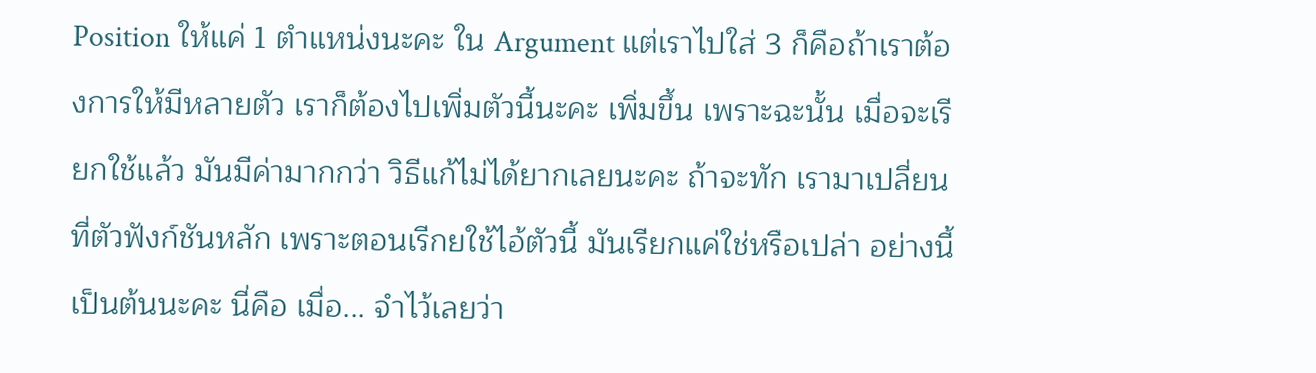Position ให้แค่ 1 ตำแหน่งนะคะ ใน Argument แต่เราไปใส่ 3 ก็คือถ้าเราต้องการให้มีหลายตัว เราก็ต้องไปเพิ่มตัวนี้นะคะ เพิ่มขึ้น เพราะฉะนั้น เมื่อจะเรียกใช้แล้ว มันมีค่ามากกว่า วิธีแก้ไม่ได้ยากเลยนะคะ ถ้าจะทัก เรามาเปลี่ยนที่ตัวฟังก์ชันหลัก เพราะตอนเรีกยใช้ไอ้ตัวนี้ มันเรียกแค่ใช่หรือเปล่า อย่างนี้เป็นต้นนะคะ นี่คือ เมื่อ... จำไว้เลยว่า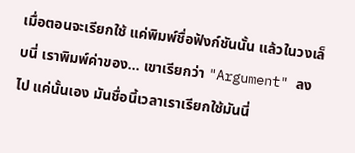เมื่อตอนจะเรียกใช้ แค่พิมพ์ชื่อฟังก์ชันนั้น แล้วในวงเล็บนี่ เราพิมพ์ค่าของ... เขาเรียกว่า "Argument" ลงไป แค่นั้นเอง มันชื่อนี้เวลาเราเรียกใช้มันนี่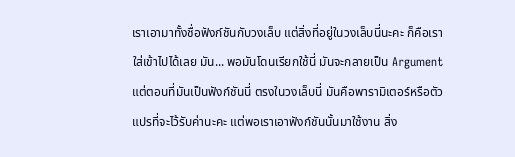เราเอามาทั้งชื่อฟังก์ชันกับวงเล็บ แต่สิ่งที่อยู่ในวงเล็บนี่นะคะ ก็คือเราใส่เข้าไปได้เลย มัน... พอมันโดนเรียกใช้นี่ มันจะกลายเป็น Argument แต่ตอนที่มันเป็นฟังก์ชันนี่ ตรงในวงเล็บนี่ มันคือพารามิเตอร์หรือตัวแปรที่จะไว้รับค่านะคะ แต่พอเราเอาฟังก์ชันนั้นมาใช้งาน สิ่ง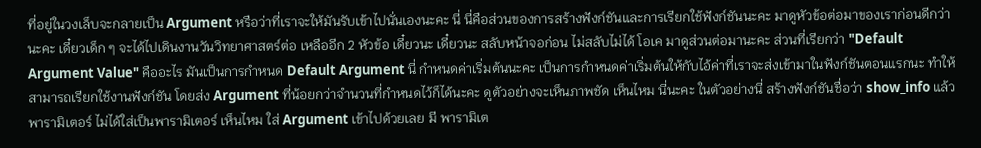ที่อยู่ในวงเล็บจะกลายเป็น Argument หรือว่าที่เราจะให้มันรับเข้าไปนั่นเองนะคะ นี่ นี่คือส่วนของการสร้างฟังก์ชันและการเรียกใช้ฟังก์ชันนะคะ มาดูหัวข้อต่อมาของเราก่อนดีกว่านะคะ เดี๋ยวเด็ก ๆ จะได้ไปเดินงานวันวิทยาศาสตร์ต่อ เหลืออีก 2 หัวข้อ เดี๋ยวนะ เดี๋ยวนะ สลับหน้าจอก่อน ไม่สลับไม่ได้ โอเค มาดูส่วนต่อมานะคะ ส่วนที่เรียกว่า "Default Argument Value" คืออะไร มันเป็นการกำหนด Default Argument นี่ กำหนดค่าเริ่มต้นนะคะ เป็นการกำหนดค่าเริ่มต้นให้กับไอ้ค่าที่เราจะส่งเข้ามาในฟังก์ชันตอนแรกนะ ทำให้สามารถเรียกใช้งานฟังก์ชัน โดยส่ง Argument ที่น้อยกว่าจำนวนที่กำหนดไว้ก็ได้นะคะ ดูตัวอย่างจะเห็นภาพชัด เห็นไหม นี่นะคะ ในตัวอย่างนี่ สร้างฟังก์ชันชื่อว่า show_info แล้วพารามิเตอร์ ไม่ได้ใส่เป็นพารามิเตอร์ เห็นไหม ใส่ Argument เข้าไปด้วยเลย มี พารามิเต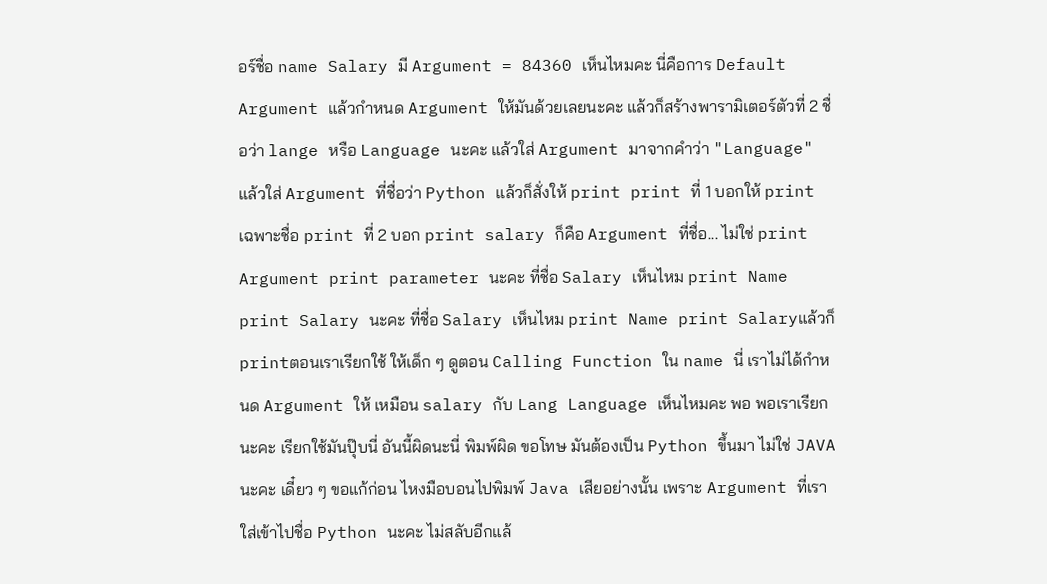อร์ชื่อ name Salary มี Argument = 84360 เห็นไหมคะ นี่คือการ Default Argument แล้วกำหนด Argument ให้มันด้วยเลยนะคะ แล้วก็สร้างพารามิเตอร์ตัวที่ 2 ชื่อว่า lange หรือ Language นะคะ แล้วใส่ Argument มาจากคำว่า "Language" แล้วใส่ Argument ที่ชื่อว่า Python แล้วก็สั่งให้ print print ที่ 1 บอกให้ print เฉพาะชื่อ print ที่ 2 บอก print salary ก็คือ Argument ที่ชื่อ... ไม่ใช่ print Argument print parameter นะคะ ที่ชื่อ Salary เห็นไหม print Name print Salary นะคะ ที่ชื่อ Salary เห็นไหม print Name print Salaryแล้วก็ printตอนเราเรียกใช้ ให้เด็ก ๆ ดูตอน Calling Function ใน name นี่ เราไม่ได้กำหนด Argument ให้ เหมือน salary กับ Lang Language เห็นไหมคะ พอ พอเราเรียกนะคะ เรียกใช้มันปุ๊บนี่ อันนี้ผิดนะนี่ พิมพ์ผิด ขอโทษ มันต้องเป็น Python ขึ้นมา ไม่ใช่ JAVA นะคะ เดี๋ยว ๆ ขอแก้ก่อน ไหงมือบอนไปพิมพ์ Java เสียอย่างนั้น เพราะ Argument ที่เราใส่เข้าไปชื่อ Python นะคะ ไม่สลับอีกแล้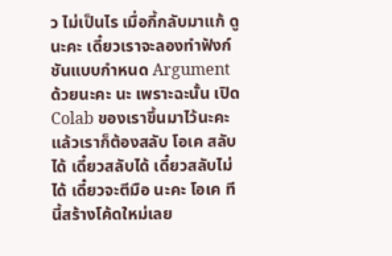ว ไม่เป็นไร เมื่อกี้กลับมาแก้ ดูนะคะ เดี๋ยวเราจะลองทำฟังก์ชันแบบกำหนด Argument ด้วยนะคะ นะ เพราะฉะนั้น เปิด Colab ของเราขึ้นมาไว้นะคะ แล้วเราก็ต้องสลับ โอเค สลับได้ เดี๋ยวสลับได้ เดี๋ยวสลับไม่ได้ เดี๋ยวจะตีมือ นะคะ โอเค ทีนี้สร้างโค้ดใหม่เลย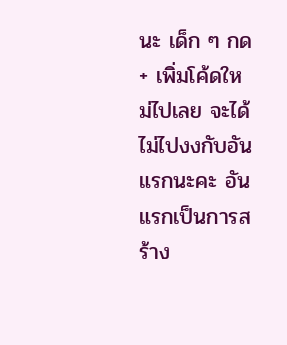นะ เด็ก ๆ กด + เพิ่มโค้ดใหม่ไปเลย จะได้ไม่ไปงงกับอันแรกนะคะ อันแรกเป็นการสร้าง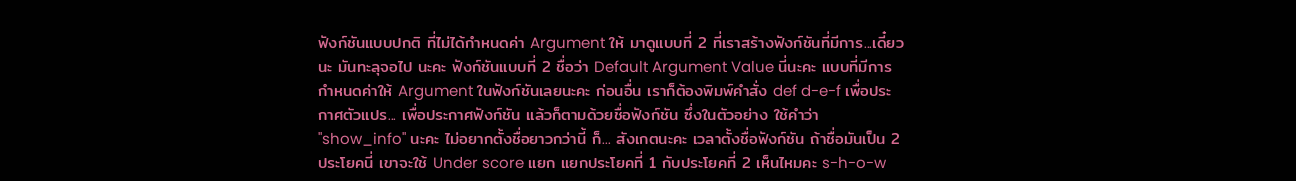ฟังก์ชันแบบปกติ ที่ไม่ได้กำหนดค่า Argument ให้ มาดูแบบที่ 2 ที่เราสร้างฟังก์ชันที่มีการ...เดี๋ยวนะ มันทะลุจอไป นะคะ ฟังก์ชันแบบที่ 2 ชื่อว่า Default Argument Value นี่นะคะ แบบที่มีการกำหนดค่าให้ Argument ในฟังก์ชันเลยนะคะ ก่อนอื่น เราก็ต้องพิมพ์คำสั่ง def d-e-f เพื่อประกาศตัวแปร... เพื่อประกาศฟังก์ชัน แล้วก็ตามด้วยชื่อฟังก์ชัน ซึ่งในตัวอย่าง ใช้คำว่า "show_info" นะคะ ไม่อยากตั้งชื่อยาวกว่านี้ ก็... สังเกตนะคะ เวลาตั้งชื่อฟังก์ชัน ถ้าชื่อมันเป็น 2 ประโยคนี่ เขาจะใช้ Under score แยก แยกประโยคที่ 1 กับประโยคที่ 2 เห็นไหมคะ s-h-o-w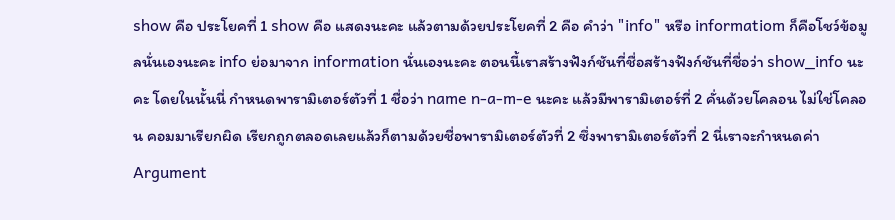show คือ ประโยคที่ 1 show คือ แสดงนะคะ แล้วตามด้วยประโยคที่ 2 คือ คำว่า "info" หรือ informatiom ก็คือโชว์ข้อมูลนั่นเองนะคะ info ย่อมาจาก information นั่นเองนะคะ ตอนนี้เราสร้างฟังก์ชันที่ชื่อสร้างฟังก์ชันที่ชื่อว่า show_info นะคะ โดยในนั้นนี่ กำหนดพารามิเตอร์ตัวที่ 1 ชื่อว่า name n-a-m-e นะคะ แล้วมีพารามิเตอร์ที่ 2 คั่นด้วยโคลอน ไม่ใช่โคลอน คอมมาเรียกผิด เรียกถูกตลอดเลยแล้วก็ตามด้วยชื่อพารามิเตอร์ตัวที่ 2 ซึ่งพารามิเตอร์ตัวที่ 2 นี่เราจะกำหนดค่า Argument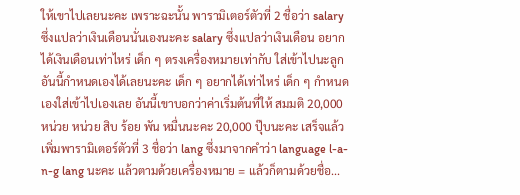ให้เขาไปเลยนะคะ เพราะฉะนั้น พารามิเตอร์ตัวที่ 2 ชื่อว่า salary ซึ่งแปลว่าเงินเดือนนั่นเองนะคะ salary ซึ่งแปลว่าเงินเดือน อยากได้เงินเดือนเท่าไหร่ เด็ก ๆ ตรงเครื่องหมายเท่ากับ ใส่เข้าไปนะลูก อันนี้กำหนดเองได้เลยนะคะ เด็ก ๆ อยากได้เท่าไหร่ เด็ก ๆ กำหนดเองใส่เข้าไปเองเลย อันนี้เขาบอกว่าค่าเริ่มต้นที่ให้ สมมติ 20,000 หน่วย หน่วย สิบ ร้อย พัน หมื่นนะคะ 20,000 ปุ๊บนะคะ เสร็จแล้วเพิ่มพารามิเตอร์ตัวที่ 3 ชื่อว่า lang ซึ่งมาจากคำว่า language l-a-n-g lang นะคะ แล้วตามด้วยเครื่องหมาย = แล้วก็ตามด้วยชื่อ...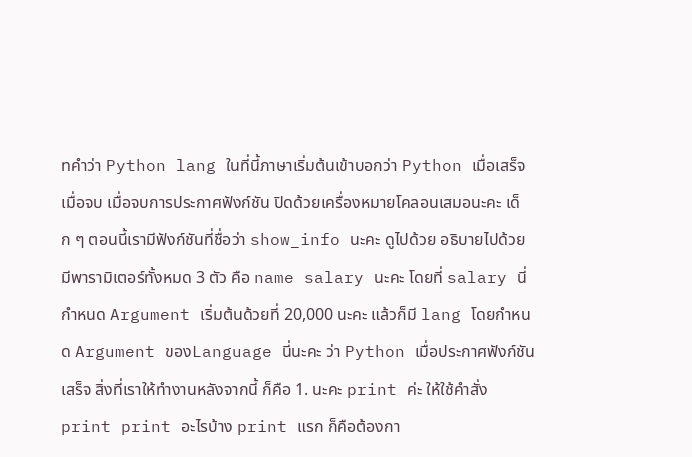nคำว่า Python lang ในที่นี้ภาษาเริ่มต้นเข้าบอกว่า Python เมื่อเสร็จ เมื่อจบ เมื่อจบการประกาศฟังก์ชัน ปิดด้วยเครื่องหมายโคลอนเสมอนะคะ เด็ก ๆ ตอนนี้เรามีฟังก์ชันที่ชื่อว่า show_info นะคะ ดูไปด้วย อธิบายไปด้วย มีพารามิเตอร์ทั้งหมด 3 ตัว คือ name salary นะคะ โดยที่ salary นี่ กำหนด Argument เริ่มต้นด้วยที่ 20,000 นะคะ แล้วก็มี lang โดยกำหนด Argument ของLanguage นี่นะคะ ว่า Python เมื่อประกาศฟังก์ชันเสร็จ สิ่งที่เราให้ทำงานหลังจากนี้ ก็คือ 1. นะคะ print ค่ะ ให้ใช้คำสั่ง print print อะไรบ้าง print แรก ก็คือต้องกา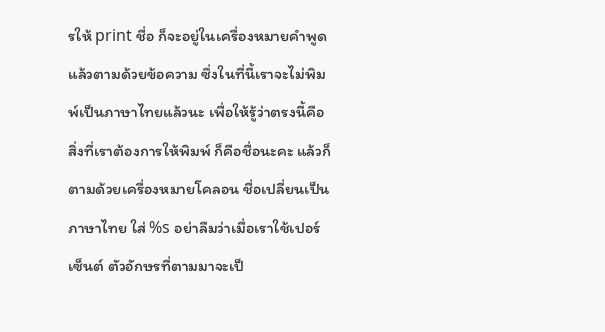รให้ print ชื่อ ก็จะอยู่ในเครื่องหมายคำพูด แล้วตามด้วยข้อความ ซึ่งในที่นี้เราจะไม่พิมพ์เป็นภาษาไทยแล้วนะ เพื่อให้รู้ว่าตรงนี้คือสิ่งที่เราต้องการให้พิมพ์ ก็คือชื่อนะคะ แล้วก็ตามด้วยเครื่องหมายโคลอน ชื่อเปลี่ยนเป็นภาษาไทย ใส่ %s อย่าลืมว่าเมื่อเราใช้เปอร์เซ็นต์ ตัวอักษรที่ตามมาจะเป็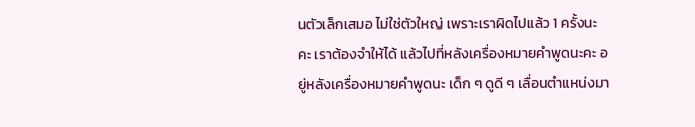นตัวเล็กเสมอ ไม่ใช่ตัวใหญ่ เพราะเราผิดไปแล้ว 1 ครั้งนะคะ เราต้องจำให้ได้ แล้วไปที่หลังเครื่องหมายคำพูดนะคะ อยู่หลังเครื่องหมายคำพูดนะ เด็ก ๆ ดูดี ๆ เลื่อนตำแหน่งมา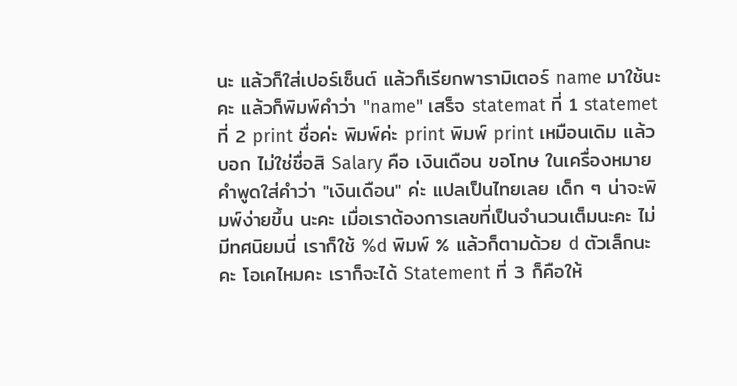นะ แล้วก็ใส่เปอร์เซ็นต์ แล้วก็เรียกพารามิเตอร์ name มาใช้นะคะ แล้วก็พิมพ์คำว่า "name" เสร็จ statemat ที่ 1 statemet ที่ 2 print ชื่อค่ะ พิมพ์ค่ะ print พิมพ์ print เหมือนเดิม แล้วบอก ไม่ใช่ชื่อสิ Salary คือ เงินเดือน ขอโทษ ในเครื่องหมายคำพูดใส่คำว่า "เงินเดือน" ค่ะ แปลเป็นไทยเลย เด็ก ๆ น่าจะพิมพ์ง่ายขึ้น นะคะ เมื่อเราต้องการเลขที่เป็นจำนวนเต็มนะคะ ไม่มีทศนิยมนี่ เราก็ใช้ %d พิมพ์ % แล้วก็ตามด้วย d ตัวเล็กนะคะ โอเคไหมคะ เราก็จะได้ Statement ที่ 3 ก็คือให้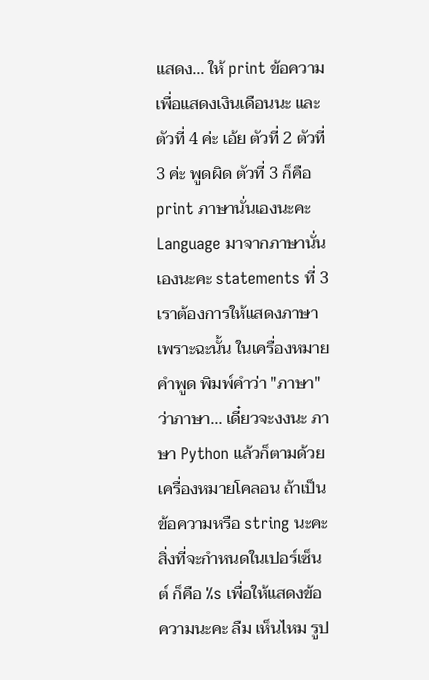แสดง... ให้ print ข้อความเพื่อแสดงเงินเดือนนะ และตัวที่ 4 ค่ะ เอ้ย ตัวที่ 2 ตัวที่ 3 ค่ะ พูดผิด ตัวที่ 3 ก็คือ print ภาษานั่นเองนะคะ Language มาจากภาษานั่นเองนะคะ statements ที่ 3 เราต้องการให้แสดงภาษา เพราะฉะนั้น ในเครื่องหมายคำพูด พิมพ์คำว่า "ภาษา" ว่าภาษา... เดี๋ยวจะงงนะ ภาษา Python แล้วก็ตามด้วยเครื่องหมายโคลอน ถ้าเป็นข้อความหรือ string นะคะ สิ่งที่จะกำหนดในเปอร์เซ็นต์ ก็คือ %s เพื่อให้แสดงข้อความนะคะ ลืม เห็นไหม รูป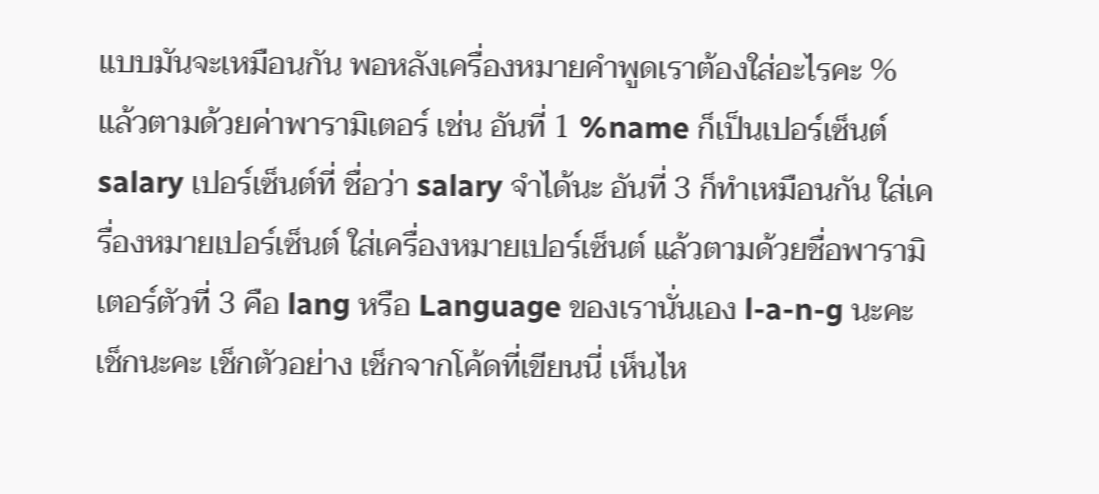แบบมันจะเหมือนกัน พอหลังเครื่องหมายคำพูดเราต้องใส่อะไรคะ % แล้วตามด้วยค่าพารามิเตอร์ เช่น อันที่ 1 %name ก็เป็นเปอร์เซ็นต์ salary เปอร์เซ็นต์ที่ ชื่อว่า salary จำได้นะ อันที่ 3 ก็ทำเหมือนกัน ใส่เครื่องหมายเปอร์เซ็นต์ ใส่เครื่องหมายเปอร์เซ็นต์ แล้วตามด้วยชื่อพารามิเตอร์ตัวที่ 3 คือ lang หรือ Language ของเรานั่นเอง l-a-n-g นะคะ เช็กนะคะ เช็กตัวอย่าง เช็กจากโค้ดที่เขียนนี่ เห็นไห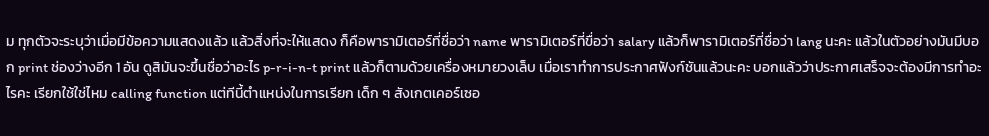ม ทุกตัวจะระบุว่าเมื่อมีข้อความแสดงแล้ว แล้วสิ่งที่จะให้แสดง ก็คือพารามิเตอร์ที่ชื่อว่า name พารามิเตอร์ที่ขื่อว่า salary แล้วก็พารามิเตอร์ที่ชื่อว่า lang นะคะ แล้วในตัวอย่างมันมีบอก print ช่องว่างอีก 1 อัน ดูสิมันจะขึ้นชื่อว่าอะไร p-r-i-n-t print แล้วก็ตามด้วยเครื่องหมายวงเล็บ เมื่อเราทำการประกาศฟังก์ชันแล้วนะคะ บอกแล้วว่าประกาศเสร็จจะต้องมีการทำอะไรคะ เรียกใช้ใช่ไหม calling function แต่ทีนี้ตำแหน่งในการเรียก เด็ก ๆ สังเกตเคอร์เซอ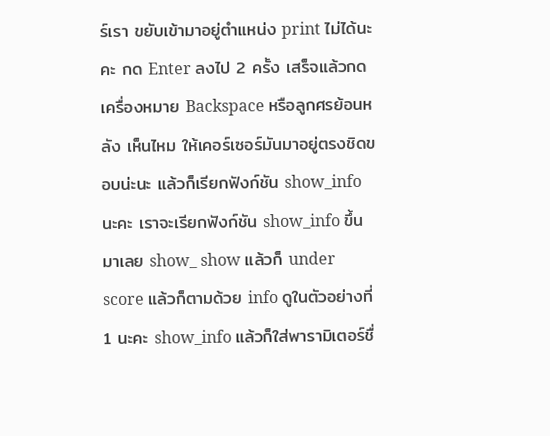ร์เรา ขยับเข้ามาอยู่ตำแหน่ง print ไม่ได้นะคะ กด Enter ลงไป 2 ครั้ง เสร็จแล้วกดเครื่องหมาย Backspace หรือลูกศรย้อนหลัง เห็นไหม ให้เคอร์เซอร์มันมาอยู่ตรงชิดขอบน่ะนะ แล้วก็เรียกฟังก์ชัน show_info นะคะ เราจะเรียกฟังก์ชัน show_info ขึ้นมาเลย show_ show แล้วก็ under score แล้วก็ตามด้วย info ดูในตัวอย่างที่ 1 นะคะ show_info แล้วก็ใส่พารามิเตอร์ชื่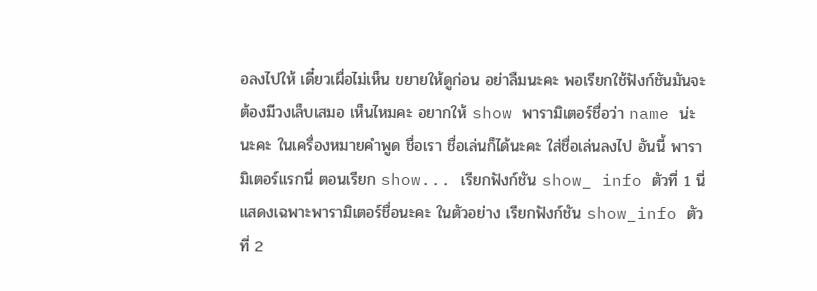อลงไปให้ เดี๋ยวเผื่อไม่เห็น ขยายให้ดูก่อน อย่าลืมนะคะ พอเรียกใช้ฟังก์ชันมันจะต้องมีวงเล็บเสมอ เห็นไหมคะ อยากให้ show พารามิเตอร์ชื่อว่า name น่ะนะคะ ในเครื่องหมายคำพูด ชื่อเรา ชื่อเล่นก็ได้นะคะ ใส่ชื่อเล่นลงไป อันนี้ พารามิเตอร์แรกนี่ ตอนเรียก show... เรียกฟังก์ชัน show_ info ตัวที่ 1 นี่ แสดงเฉพาะพารามิเตอร์ชื่อนะคะ ในตัวอย่าง เรียกฟังก์ชัน show_info ตัวที่ 2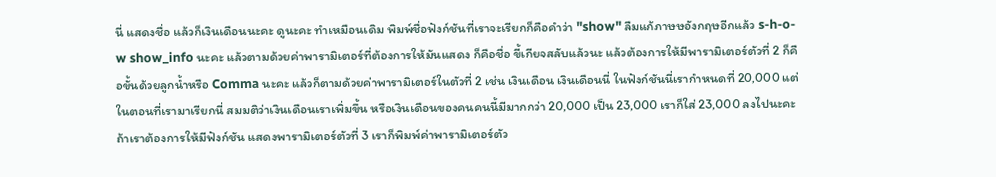นี่ แสดงชื่อ แล้วก็เงินเดือนนะคะ ดูนะคะ ทำเหมือนเดิม พิมพ์ชื่อฟังก์ชันที่เราจะเรียกก็คือคำว่า "show" ลืมแก้ภาษษอังกฤษอีกแล้ว s-h-o-w show_info นะคะ แล้วตามด้วยค่าพารามิเตอร์ที่ต้องการให้มันแสดง ก็คือชื่อ ขี้เกียจสลับแล้วนะ แล้วต้องการให้มีพารามิเตอร์ตัวที่ 2 ก็คือขั้นด้วยลูกน้ำหรือ Comma นะคะ แล้วก็ตามด้วยค่าพารามิเตอร์ในตัวที่ 2 เช่น เงินเดือน เงินเดือนนี่ ในฟังก์ชันนี่เรากำหนดที่ 20,000 แต่ในตอนที่เรามาเรียกนี่ สมมติว่าเงินเดือนเราเพิ่มขึ้น หรือเงินเดือนของคนคนนี้มีมากกว่า 20,000 เป็น 23,000 เราก็ใส่ 23,000 ลงไปนะคะ ถ้าเราต้องการให้มีฟังก์ชัน แสดงพารามิเตอร์ตัวที่ 3 เราก็พิมพ์ค่าพารามิเตอร์ตัว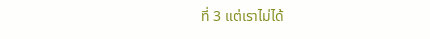ที่ 3 แต่เราไม่ได้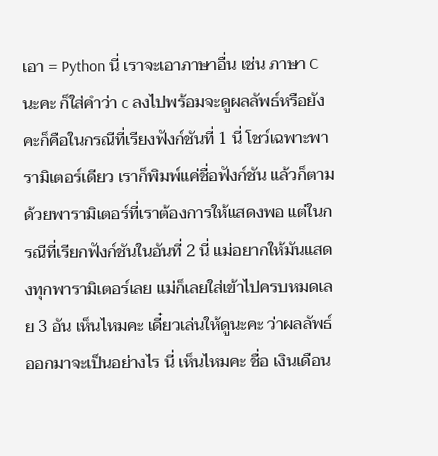เอา = Python นี่ เราจะเอาภาษาอื่น เช่น ภาษา C นะคะ ก็ใส่คำว่า c ลงไปพร้อมจะดูผลลัพธ์หรือยังคะก็คือในกรณีที่เรียงฟังก์ชันที่ 1 นี่ โชว์เฉพาะพารามิเตอร์เดียว เราก็พิมพ์แค่ชื่อฟังก์ชัน แล้วก็ตามด้วยพารามิเตอร์ที่เราต้องการให้แสดงพอ แต่ในกรณีที่เรียกฟังก์ชันในอันที่ 2 นี่ แม่อยากให้มันแสดงทุกพารามิเตอร์เลย แม่ก็เลยใส่เข้าไปครบหมดเลย 3 อัน เห็นไหมคะ เดี๋ยวเล่นให้ดูนะคะ ว่าผลลัพธ์ออกมาจะเป็นอย่างไร นี่ เห็นไหมคะ ชื่อ เงินเดือน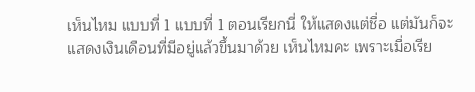เห็นไหม แบบที่ 1 แบบที่ 1 ตอนเรียกนี่ ให้แสดงแต่ชื่อ แต่มันก็จะแสดงเงินเดือนที่มีอยู่แล้วขึ้นมาด้วย เห็นไหมคะ เพราะเมื่อเรีย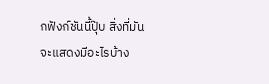กฟังก์ชันนี้ปุ๊บ สิ่งที่มันจะแสดงมีอะไรบ้าง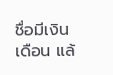ชื่อมีเงินเดือน แล้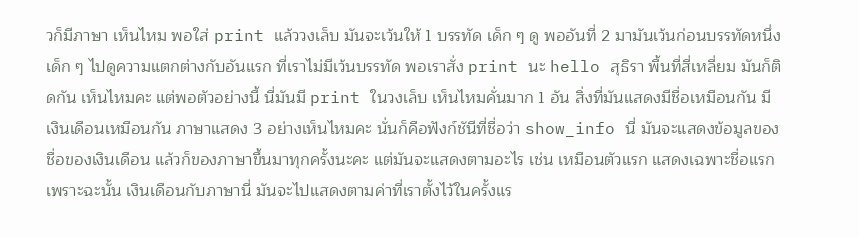วก็มีภาษา เห็นไหม พอใส่ print แล้ววงเล็บ มันจะเว้นให้ 1 บรรทัด เด็ก ๆ ดู พออันที่ 2 มามันเว้นก่อนบรรทัดหนึ่ง เด็ก ๆ ไปดูความแตกต่างกับอันแรก ที่เราไม่มีเว้นบรรทัด พอเราสั่ง print นะ hello สุธิรา พื้นที่สี่เหลี่ยม มันก็ติดกัน เห็นไหมคะ แต่พอตัวอย่างนี้ นี่มันมี print ในวงเล็บ เห็นไหมคั่นมาก 1 อัน สิ่งที่มันแสดงมีชื่อเหมือนกัน มีเงินเดือนเหมือนกัน ภาษาแสดง 3 อย่างเห็นไหมคะ นั่นก็คือฟังก์ชันีที่ชื่อว่า show_info นี่ มันจะแสดงข้อมูลของชื่อของเงินเดือน แล้วก็ของภาษาขึ้นมาทุกครั้งนะคะ แต่มันจะแสดงตามอะไร เช่น เหมือนตัวแรก แสดงเฉพาะชื่อแรก เพราะฉะนั้น เงินเดือนกับภาษานี่ มันจะไปแสดงตามค่าที่เราตั้งไว้ในครั้งแร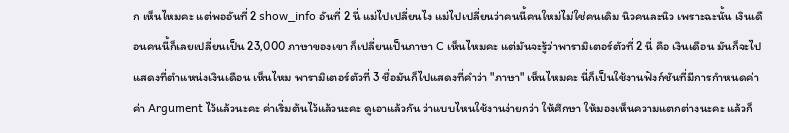ก เห็นไหมคะ แต่พออันที่ 2 show_info อันที่ 2 นี่ แม่ไปเปลี่ยนไง แม่ไปเปลี่ยนว่าคนนี้คนใหม่ไม่ใช่คนเดิม นิวคนละนิว เพราะฉะนั้น เงินเดือนคนนี้ก็เลยเปลี่ยนเป็น 23,000 ภาษาของเขา ก็เปลี่ยนเป็นภาษา C เห็นไหมคะ แต่มันจะรู้ว่าพารามิเตอร์ตัวที่ 2 นี่ คือ เงินเดือน มันก็จะไปแสดงที่ตำแหน่งเงินเดือน เห็นไหม พารามิเตอร์ตัวที่ 3 ชื่อมันก็ไปแสดงที่คำว่า "ภาษา" เห็นไหมคะ นี่ก็เป็นใช้งานฟังก์ชันที่มีการกำหนดค่า ค่า Argument ไว้แล้วนะคะ ค่าเริ่มต้นไว้แล้วนะคะ ดูเอาแล้วกัน ว่าแบบไหนใช้งานง่ายกว่า ให้ศึกษา ให้มองเห็นความแตกต่างนะคะ แล้วก็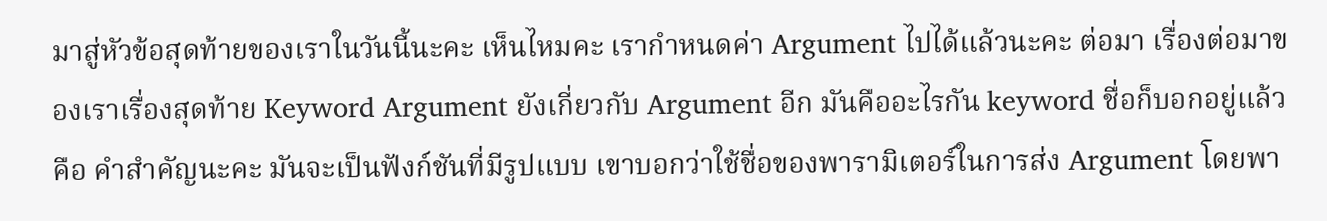มาสู่หัวข้อสุดท้ายของเราในวันนี้นะคะ เห็นไหมคะ เรากำหนดค่า Argument ไปได้แล้วนะคะ ต่อมา เรื่องต่อมาของเราเรื่องสุดท้าย Keyword Argument ยังเกี่ยวกับ Argument อีก มันคืออะไรกัน keyword ชื่อก็บอกอยู่แล้ว คือ คำสำคัญนะคะ มันจะเป็นฟังก์ชันที่มีรูปแบบ เขาบอกว่าใช้ชื่อของพารามิเตอร์ในการส่ง Argument โดยพา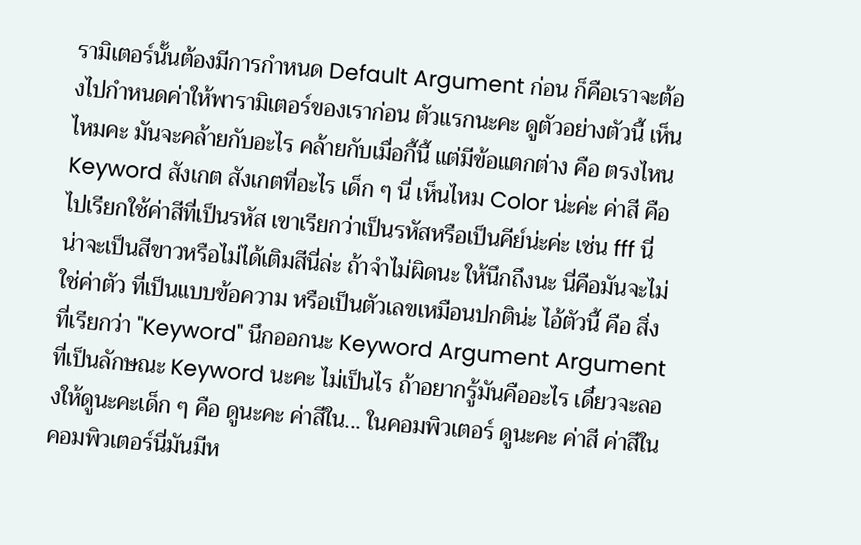รามิเตอร์นั้นต้องมีการกำหนด Default Argument ก่อน ก็คือเราจะต้องไปกำหนดค่าให้พารามิเตอร์ของเราก่อน ตัวแรกนะคะ ดูตัวอย่างตัวนี้ เห็นไหมคะ มันจะคล้ายกับอะไร คล้ายกับเมื่อกี้นี้ แต่มีข้อแตกต่าง คือ ตรงไหน Keyword สังเกต สังเกตที่อะไร เด็ก ๆ นี่ เห็นไหม Color น่ะค่ะ ค่าสี คือ ไปเรียกใช้ค่าสีที่เป็นรหัส เขาเรียกว่าเป็นรหัสหรือเป็นคีย์น่ะค่ะ เช่น fff นี่ น่าจะเป็นสีขาวหรือไม่ได้เติมสีนี่ล่ะ ถ้าจำไม่ผิดนะ ให้นึกถึงนะ นี่คือมันจะไม่ใช่ค่าตัว ที่เป็นแบบข้อความ หรือเป็นตัวเลขเหมือนปกติน่ะ ไอ้ตัวนี้ คือ สิ่งที่เรียกว่า "Keyword" นึกออกนะ Keyword Argument Argument ที่เป็นลักษณะ Keyword นะคะ ไม่เป็นไร ถ้าอยากรู้มันคืออะไร เดี๋ยวจะลองให้ดูนะคะเด็ก ๆ คือ ดูนะคะ ค่าสีใน... ในคอมพิวเตอร์ ดูนะคะ ค่าสี ค่าสีในคอมพิวเตอร์นี่มันมีห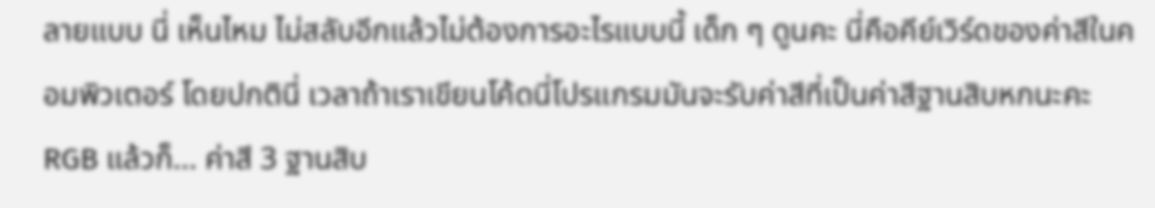ลายแบบ นี่ เห็นไหม ไม่สลับอีกแล้วไม่ต้องการอะไรแบบนี้ เด็ก ๆ ดูนคะ นี่คือคีย์เวิร์ดของค่าสีในคอมพิวเตอร์ โดยปกตินี่ เวลาถ้าเราเขียนโค้ดนี่โปรแกรมมันจะรับค่าสีที่เป็นค่าสีฐานสิบหกนะคะ RGB แล้วก็... ค่าสี 3 ฐานสิบ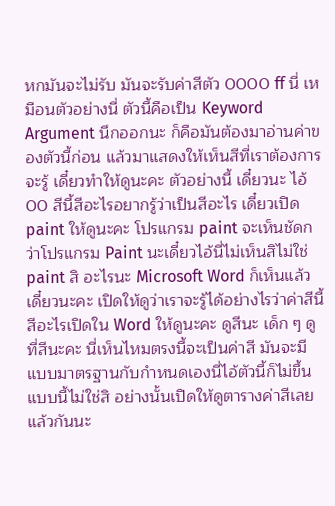หกมันจะไม่รับ มันจะรับค่าสีตัว 0000 ff นี่ เหมือนตัวอย่างนี่ ตัวนี้คือเป็น Keyword Argument นึกออกนะ ก็คือมันต้องมาอ่านค่าของตัวนี้ก่อน แล้วมาแสดงให้เห็นสีที่เราต้องการจะรู้ เดี๋ยวทำให้ดูนะคะ ตัวอย่างนี้ เดี๋ยวนะ ไอ้ 00 สีนี้สีอะไรอยากรู้ว่าเป็นสีอะไร เดี๋ยวเปิด paint ให้ดูนะคะ โปรแกรม paint จะเห็นชัดกว่าโปรแกรม Paint นะเดี๋ยวไอ้นี่ไม่เห็นสิไม่ใช่ paint สิ อะไรนะ Microsoft Word ก็เห็นแล้วเดี๋ยวนะคะ เปิดให้ดูว่าเราจะรู้ได้อย่างไรว่าค่าสีนี้สีอะไรเปิดใน Word ให้ดูนะคะ ดูสีนะ เด็ก ๆ ดูที่สีนะคะ นี่เห็นไหมตรงนี้จะเป็นค่าสี มันจะมีแบบมาตรฐานกับกำหนดเองนี่ไอ้ตัวนี้ก็ไม่ขึ้นแบบนี้ไม่ใช่สิ อย่างนั้นเปิดให้ดูตารางค่าสีเลยแล้วกันนะ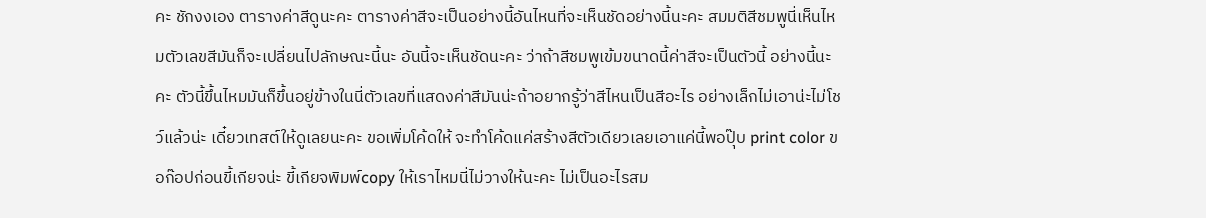คะ ชักงงเอง ตารางค่าสีดูนะคะ ตารางค่าสีจะเป็นอย่างนี้อันไหนที่จะเห็นชัดอย่างนี้นะคะ สมมติสีชมพูนี่เห็นไหมตัวเลขสีมันก็จะเปลี่ยนไปลักษณะนี้นะ อันนี้จะเห็นชัดนะคะ ว่าถ้าสีชมพูเข้มขนาดนี้ค่าสีจะเป็นตัวนี้ อย่างนี้นะคะ ตัวนี้ขึ้นไหมมันก็ขึ้นอยู่ข้างในนี่ตัวเลขที่แสดงค่าสีมันน่ะถ้าอยากรู้ว่าสีไหนเป็นสีอะไร อย่างเล็กไม่เอาน่ะไม่โชว์แล้วน่ะ เดี๋ยวเทสต์ให้ดูเลยนะคะ ขอเพิ่มโค้ดให้ จะทำโค้ดแค่สร้างสีตัวเดียวเลยเอาแค่นี้พอปุ๊บ print color ขอก๊อปก่อนขี้เกียจน่ะ ขี้เกียจพิมพ์copy ให้เราไหมนี่ไม่วางให้นะคะ ไม่เป็นอะไรสม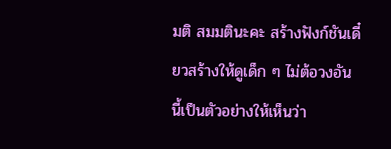มติ สมมตินะคะ สร้างฟังก์ชันเดี๋ยวสร้างให้ดูเด็ก ๆ ไม่ต้อวงอันนี้เป็นตัวอย่างให้เห็นว่า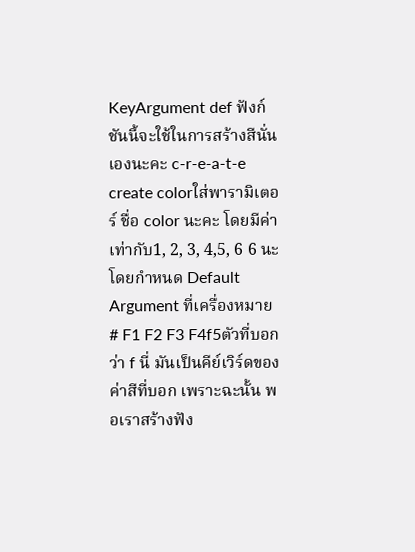KeyArgument def ฟังก์ชันนี้จะใช้ในการสร้างสีนั่นเองนะคะ c-r-e-a-t-e create colorใส่พารามิเตอร์ ชื่อ color นะคะ โดยมีค่าเท่ากับ1, 2, 3, 4,5, 6 6 นะโดยกำหนด Default Argument ที่เครื่องหมาย # F1 F2 F3 F4f5ตัวที่บอกว่า f นี่ มันเป็นคีย์เวิร์ดของค่าสีที่บอก เพราะฉะนั้น พอเราสร้างฟัง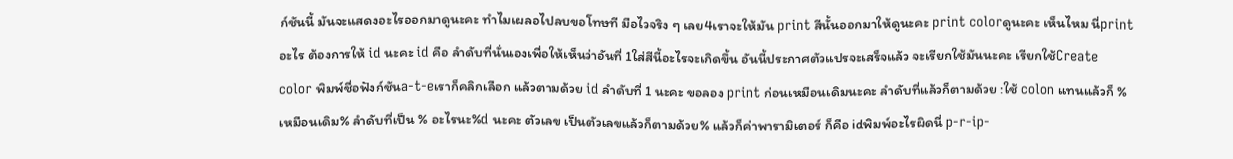ก์ชันนี้ มันจะแสดงอะไรออกมาดูนะคะ ทำไมเผลอไปลบขอโทษที มือไวจริง ๆ เลย4เราจะให้มัน print สีนั้นออกมาให้ดูนะคะ print colorดูนะคะ เห็นไหม นี่print อะไร ต้องการให้ id นะคะ id คือ ลำดับที่นั่นเองเพื่อให้เห็นว่าอันที่ 1ใส่สีนี้อะไรจะเกิดขึ้น อันนี้ประกาศตัวแปรจะเสร็จแล้ว จะเรียกใช้มันนะคะ เรียกใช้Create color พิมพ์ชื่อฟังก์ชันa-t-eเราก็คลิกเลือก แล้วตามด้วย id ลำดับที่ 1 นะคะ ขอลอง print ก่อนเหมือนเดิมนะคะ ลำดับที่แล้วก็ตามด้วย :ใช้ colon แทนแล้วก็ % เหมือนเดิม% ลำดับที่เป็น % อะไรนะ%d นะคะ ตัวเลข เป็นตัวเลขแล้วก็ตามด้วย% แล้วก็ค่าพารามิเตอร์ ก็คือ idพิมพ์อะไรผิดนี่ p-r-ip-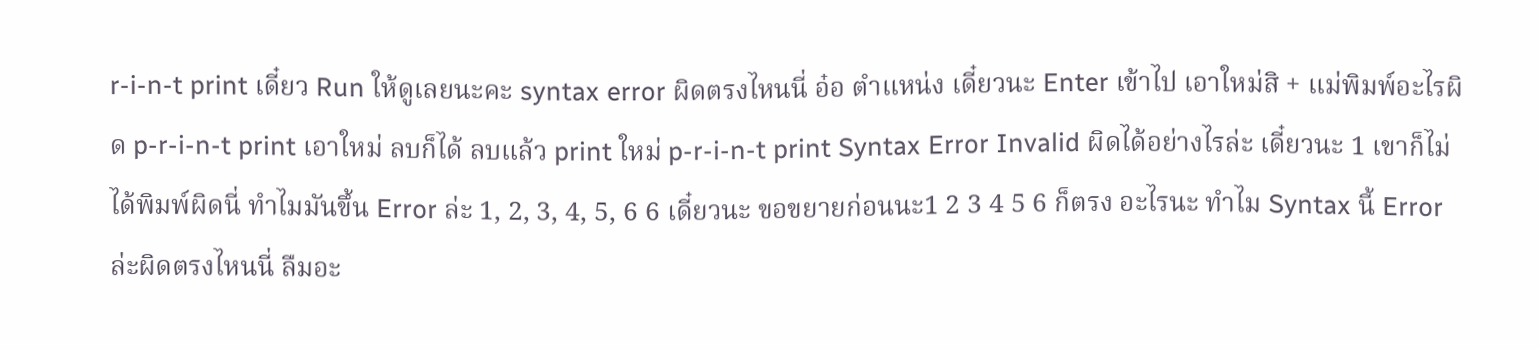r-i-n-t print เดี๋ยว Run ให้ดูเลยนะคะ syntax error ผิดตรงไหนนี่ อ๋อ ตำแหน่ง เดี๋ยวนะ Enter เข้าไป เอาใหม่สิ + แม่พิมพ์อะไรผิด p-r-i-n-t print เอาใหม่ ลบก็ได้ ลบแล้ว print ใหม่ p-r-i-n-t print Syntax Error Invalid ผิดได้อย่างไรล่ะ เดี๋ยวนะ 1 เขาก็ไม่ได้พิมพ์ผิดนี่ ทำไมมันขึ้น Error ล่ะ 1, 2, 3, 4, 5, 6 6 เดี๋ยวนะ ขอขยายก่อนนะ1 2 3 4 5 6 ก็ตรง อะไรนะ ทำไม Syntax นี้ Error ล่ะผิดตรงไหนนี่ ลืมอะ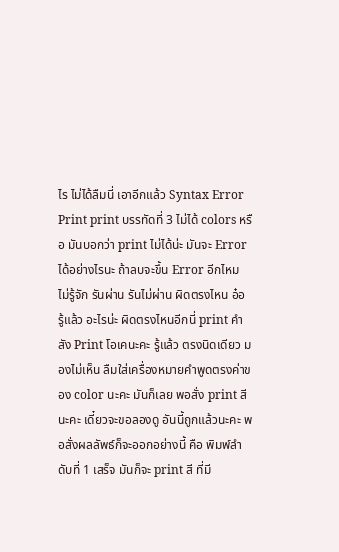ไร ไม่ได้ลืมนี่ เอาอีกแล้ว Syntax Error Print print บรรทัดที่ 3 ไม่ได้ colors หรือ มันบอกว่า print ไม่ได้น่ะ มันจะ Error ได้อย่างไรนะ ถ้าลบจะขึ้น Error อีกไหม ไม่รู้จัก รันผ่าน รันไม่ผ่าน ผิดตรงไหน อ๋อ รู้แล้ว อะไรน่ะ ผิดตรงไหนอีกนี่ print คำสัง Print โอเคนะคะ รู้แล้ว ตรงนิดเดียว มองไม่เห็น ลืมใส่เครื่องหมายคำพูดตรงค่าของ color นะคะ มันก็เลย พอสั่ง print สีนะคะ เดี๋ยวจะขอลองดู อันนี้ถูกแล้วนะคะ พอสั่งผลลัพธ์ก็จะออกอย่างนี้ คือ พิมพ์ลำดับที่ 1 เสร็จ มันก็จะ print สี ที่มี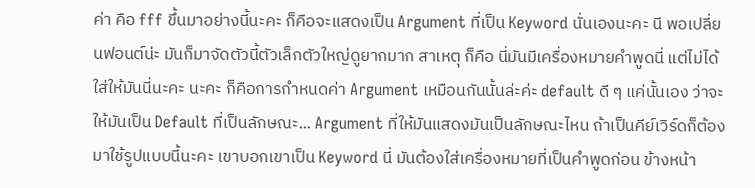ค่า คือ fff ขึ้นมาอย่างนี้นะคะ ก็คือจะแสดงเป็น Argument ที่เป็น Keyword นั่นเองนะคะ นี พอเปลี่ยนฟอนต์น่ะ มันก็มาจัดตัวนี้ตัวเล็กตัวใหญ่ดูยากมาก สาเหตุ ก็คือ นี่มันมีเครื่องหมายคำพูดนี่ แต่ไม่ได้ใส่ให้มันนี่นะคะ นะคะ ก็คือการกำหนดค่า Argument เหมือนกันนั้นล่ะค่ะ default ดี ๆ แค่นั้นเอง ว่าจะให้มันเป็น Default ที่เป็นลักษณะ... Argument ที่ให้มันแสดงมันเป็นลักษณะไหน ถ้าเป็นคีย์เวิร์ดก็ต้องมาใช้รูปแบบนี้นะคะ เขาบอกเขาเป็น Keyword นี่ มันต้องใส่เครื่องหมายที่เป็นคำพูดก่อน ข้างหน้า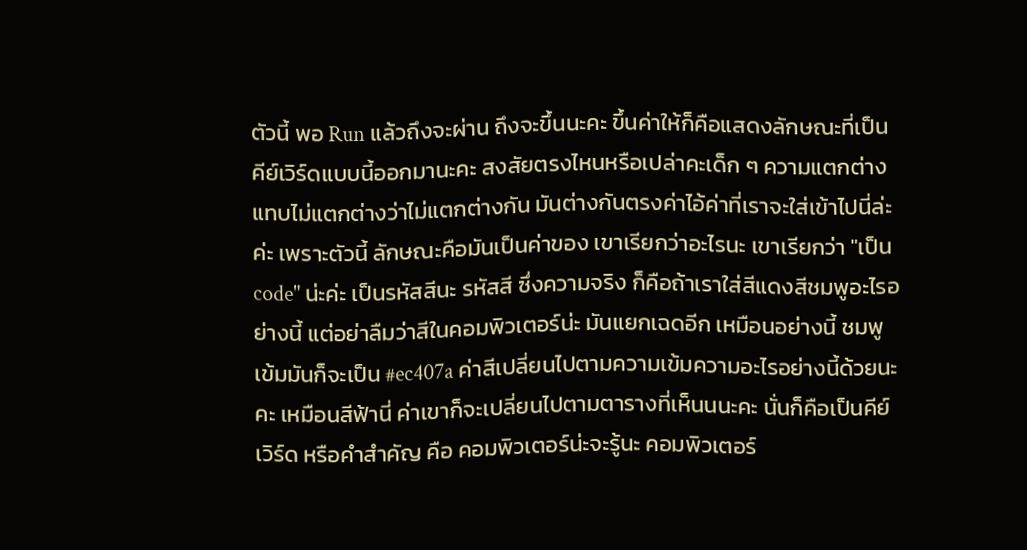ตัวนี้ พอ Run แล้วถึงจะผ่าน ถึงจะขึ้นนะคะ ขึ้นค่าให้ก็คือแสดงลักษณะที่เป็นคีย์เวิร์ดแบบนี้ออกมานะคะ สงสัยตรงไหนหรือเปล่าคะเด็ก ๆ ความแตกต่าง แทบไม่แตกต่างว่าไม่แตกต่างกัน มันต่างกันตรงค่าไอ้ค่าที่เราจะใส่เข้าไปนี่ล่ะค่ะ เพราะตัวนี้ ลักษณะคือมันเป็นค่าของ เขาเรียกว่าอะไรนะ เขาเรียกว่า "เป็น code" น่ะค่ะ เป็นรหัสสีนะ รหัสสี ซึ่งความจริง ก็คือถ้าเราใส่สีแดงสีชมพูอะไรอย่างนี้ แต่อย่าลืมว่าสีในคอมพิวเตอร์น่ะ มันแยกเฉดอีก เหมือนอย่างนี้ ชมพูเข้มมันก็จะเป็น #ec407a ค่าสีเปลี่ยนไปตามความเข้มความอะไรอย่างนี้ด้วยนะคะ เหมือนสีฟ้านี่ ค่าเขาก็จะเปลี่ยนไปตามตารางที่เห็นนนะคะ นั่นก็คือเป็นคีย์เวิร์ด หรือคำสำคัญ คือ คอมพิวเตอร์น่ะจะรู้นะ คอมพิวเตอร์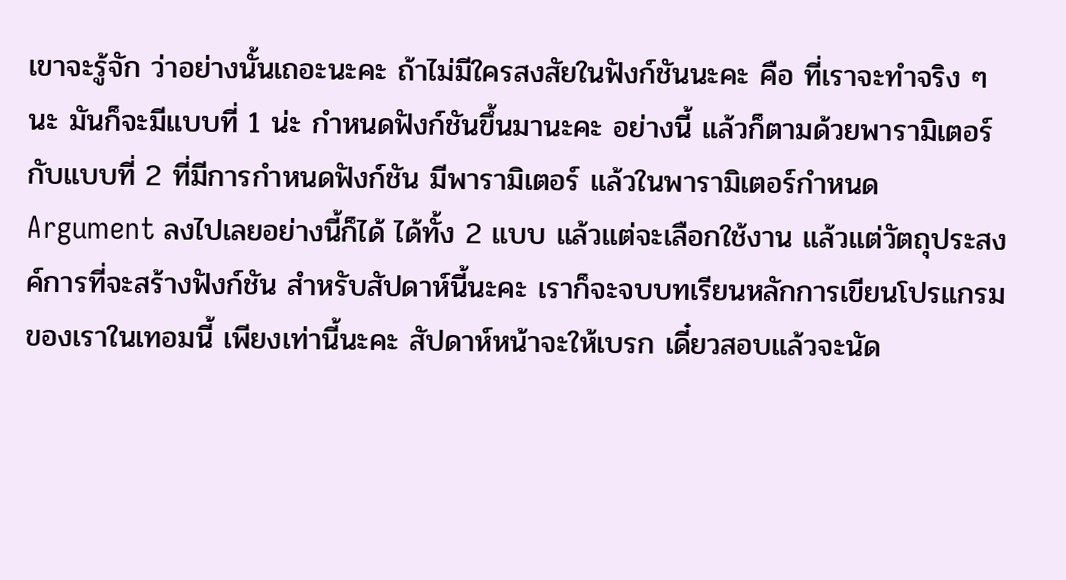เขาจะรู้จัก ว่าอย่างนั้นเถอะนะคะ ถ้าไม่มีใครสงสัยในฟังก์ชันนะคะ คือ ที่เราจะทำจริง ๆ นะ มันก็จะมีแบบที่ 1 น่ะ กำหนดฟังก์ชันขึ้นมานะคะ อย่างนี้ แล้วก็ตามด้วยพารามิเตอร์ กับแบบที่ 2 ที่มีการกำหนดฟังก์ชัน มีพารามิเตอร์ แล้วในพารามิเตอร์กำหนด Argument ลงไปเลยอย่างนี้ก็ได้ ได้ทั้ง 2 แบบ แล้วแต่จะเลือกใช้งาน แล้วแต่วัตถุประสงค์การที่จะสร้างฟังก์ชัน สำหรับสัปดาห์นี้นะคะ เราก็จะจบบทเรียนหลักการเขียนโปรแกรมของเราในเทอมนี้ เพียงเท่านี้นะคะ สัปดาห์หน้าจะให้เบรก เดี๋ยวสอบแล้วจะนัด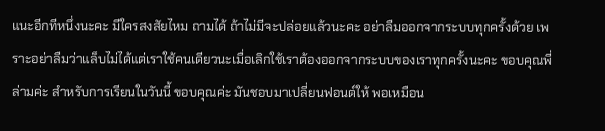แนะอีกทีหนึ่งนะคะ มีใครสงสัยไหม ถามได้ ถ้าไม่มีจะปล่อยแล้วนะคะ อย่าลืมออกจากระบบทุกครั้งด้วย เพราะอย่าลืมว่าแล็บไม่ได้แต่เราใช้คนเดียวนะเมื่อเลิกใช้เราต้องออกจากระบบของเราทุกครั้งนะคะ ขอบคุณพี่ล่ามค่ะ สำหรับการเรียนในวันนี้ ขอบคุณค่ะ มันชอบมาเปลี่ยนฟอนต์ให้ พอเหมือน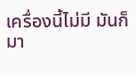เครื่องนี้ไม่มี มันก็มา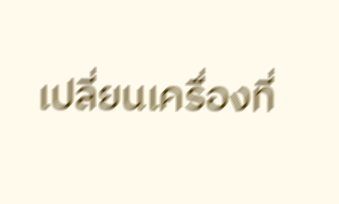เปลี่ยนเครื่องที่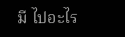มี ไปอะไร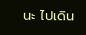นะ ไปเดิน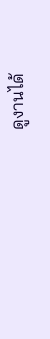ดูงานได้